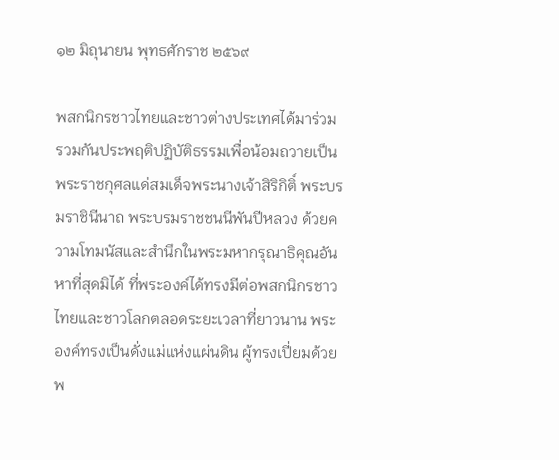๑๒ มิถุนายน พุทธศักราช ๒๕๖๙

พสกนิกรชาวไทยและชาวต่างประเทศได้มาร่วมรวมกันประพฤติปฏิบัติธรรมเพื่อน้อมถวายเป็นพระราชกุศลแด่สมเด็จพระนางเจ้าสิริกิติ์ พระบรมราชินีนาถ พระบรมราชชนนีพันปีหลวง ด้วยความโทมนัสและสำนึกในพระมหากรุณาธิคุณอันหาที่สุดมิได้ ที่พระองค์ได้ทรงมีต่อพสกนิกรชาวไทยและชาวโลกตลอดระยะเวลาที่ยาวนาน พระองค์ทรงเป็นดั่งแม่แห่งแผ่นดิน ผู้ทรงเปี่ยมด้วยพ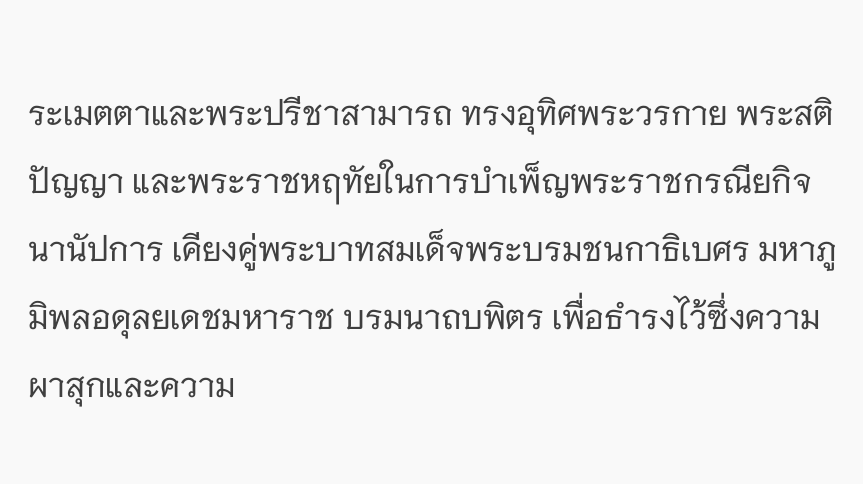ระเมตตาและพระปรีชาสามารถ ทรงอุทิศพระวรกาย พระสติปัญญา และพระราชหฤทัยในการบำเพ็ญพระราชกรณียกิจนานัปการ เคียงคู่พระบาทสมเด็จพระบรมชนกาธิเบศร มหาภูมิพลอดุลยเดชมหาราช บรมนาถบพิตร เพื่อธำรงไว้ซึ่งความผาสุกและความ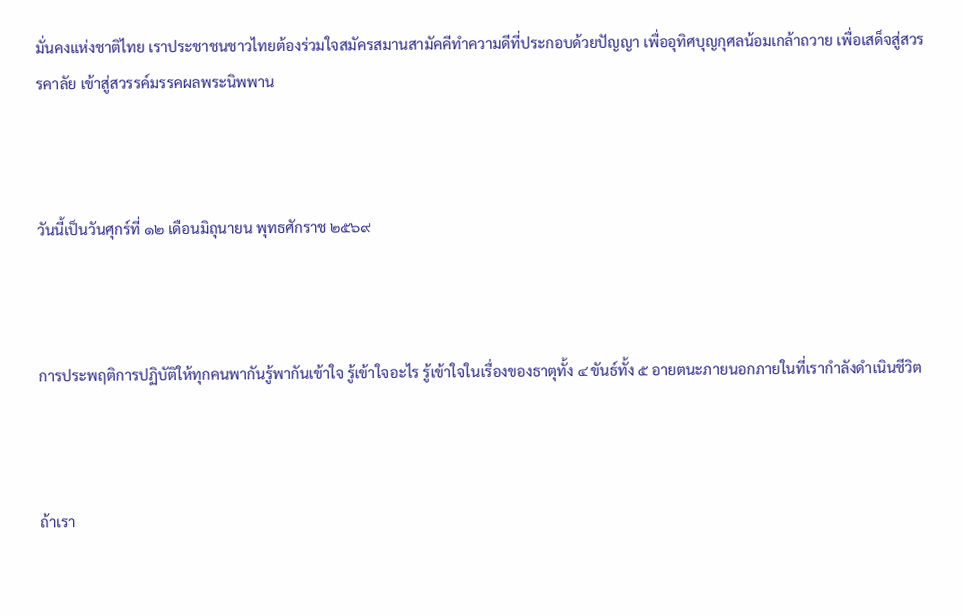มั่นคงแห่งชาติไทย เราประชาชนชาวไทยต้องร่วมใจสมัครสมานสามัคคีทำความดีที่ประกอบด้วยปัญญา เพื่ออุทิศบุญกุศลน้อมเกล้าถวาย เพื่อเสด็จสู่สวรรคาลัย เข้าสู่สวรรค์มรรคผลพระนิพพาน



วันนี้เป็นวันศุกร์ที่ ๑๒ เดือนมิถุนายน พุทธศักราช ๒๕๖๙



การประพฤติการปฏิบัติให้ทุกคนพากันรู้พากันเข้าใจ รู้เข้าใจอะไร รู้เข้าใจในเรื่องของธาตุทั้ง ๔ ขันธ์ทั้ง ๕ อายตนะภายนอกภายในที่เรากำลังดำเนินชีวิต



ถ้าเรา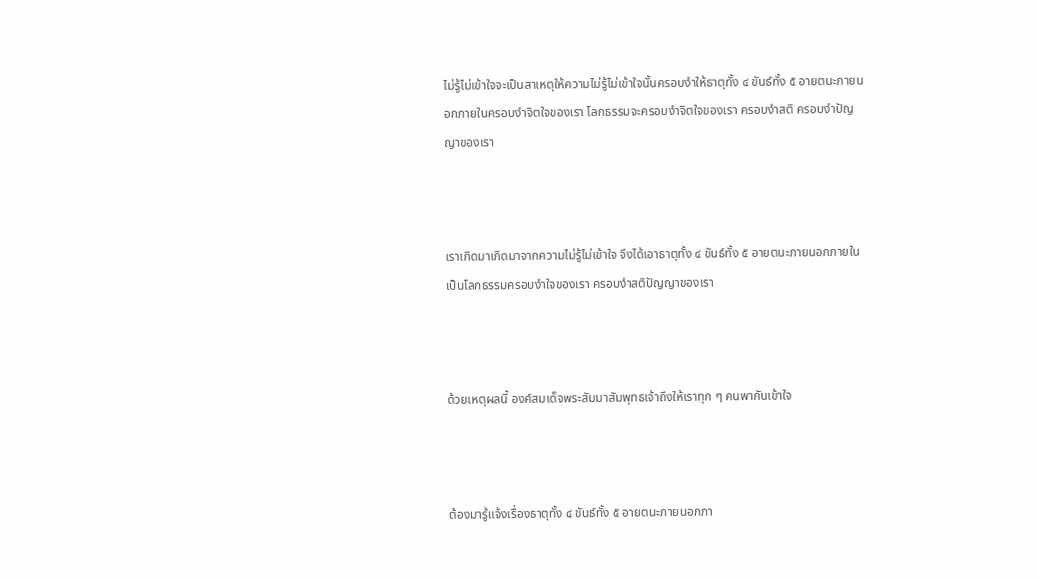ไม่รู้ไม่เข้าใจจะเป็นสาเหตุให้ความไม่รู้ไม่เข้าใจนั้นครอบงำให้ธาตุทั้ง ๔ ขันธ์ทั้ง ๕ อายตนะภายนอกภายในครอบงำจิตใจของเรา โลกธรรมจะครอบงำจิตใจของเรา ครอบงำสติ ครอบงำปัญญาของเรา



เราเกิดมาเกิดมาจากความไม่รู้ไม่เข้าใจ จึงได้เอาธาตุทั้ง ๔ ขันธ์ทั้ง ๕ อายตนะภายนอกภายในเป็นโลกธรรมครอบงำใจของเรา ครอบงำสติปัญญาของเรา



ด้วยเหตุผลนี้ องค์สมเด็จพระสัมมาสัมพุทธเจ้าถึงให้เราทุก ๆ คนพากันเข้าใจ



ต้องมารู้แจ้งเรื่องธาตุทั้ง ๔ ขันธ์ทั้ง ๕ อายตนะภายนอกภา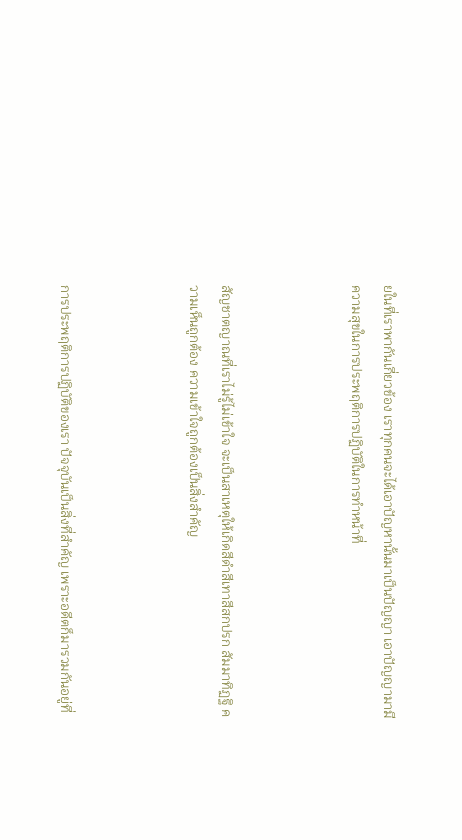ยในที่เราพากันเกี่ยวข้อง เราทุกคนจะได้เอาปัญหานั้นมาเป็นปัญญา เอาปัญญามามีความสุขในการประพฤติการปฏิบัติในการทำหน้าที่



สัญชาตญาณที่เราไม่รู้ไม่เข้าใจ จะเป็นสาเหตุให้เกิดสีดำสีเทาสีสกปรก สัมมาทิฏฐิ ความเห็นถูกต้อง ความเข้าใจถูกต้องเป็นสิ่งสำคัญ



การประพฤติการปฏิบัติของเรา ปัจจุบันเป็นสิ่งที่สำคัญ เพราะอดีตก็มารวมกันอยู่ที่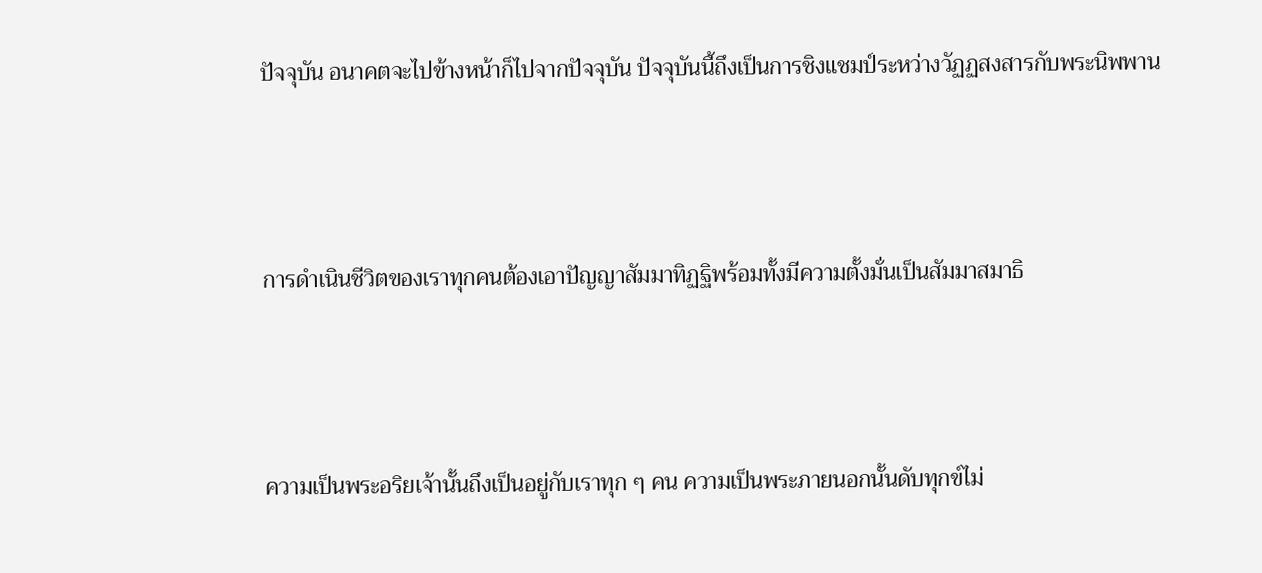ปัจจุบัน อนาคตจะไปข้างหน้าก็ไปจากปัจจุบัน ปัจจุบันนี้ถึงเป็นการชิงแชมป์ระหว่างวัฏฏสงสารกับพระนิพพาน



การดำเนินชีวิตของเราทุกคนต้องเอาปัญญาสัมมาทิฏฐิพร้อมทั้งมีความตั้งมั่นเป็นสัมมาสมาธิ



ความเป็นพระอริยเจ้านั้นถึงเป็นอยู่กับเราทุก ๆ คน ความเป็นพระภายนอกนั้นดับทุกข์ไม่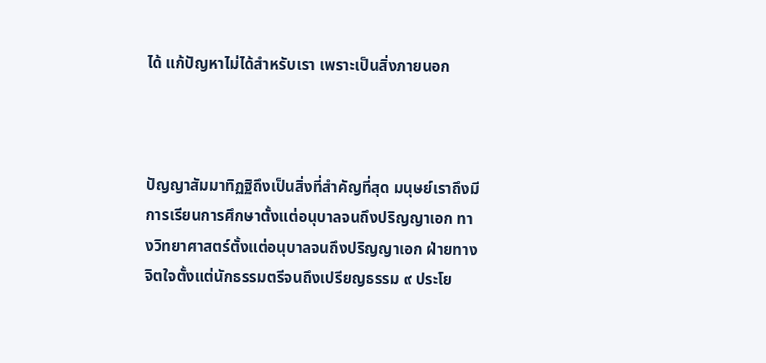ได้ แก้ปัญหาไม่ได้สำหรับเรา เพราะเป็นสิ่งภายนอก



ปัญญาสัมมาทิฏฐิถึงเป็นสิ่งที่สำคัญที่สุด มนุษย์เราถึงมีการเรียนการศึกษาตั้งแต่อนุบาลจนถึงปริญญาเอก ทางวิทยาศาสตร์ตั้งแต่อนุบาลจนถึงปริญญาเอก ฝ่ายทางจิตใจตั้งแต่นักธรรมตรีจนถึงเปรียญธรรม ๙ ประโย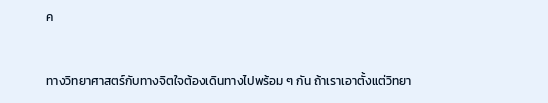ค



ทางวิทยาศาสตร์กับทางจิตใจต้องเดินทางไปพร้อม ๆ กัน ถ้าเราเอาตั้งแต่วิทยา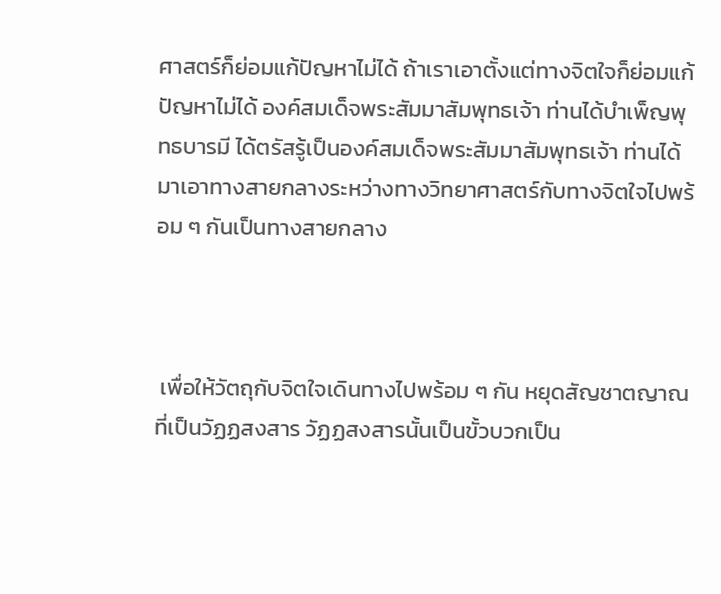ศาสตร์ก็ย่อมแก้ปัญหาไม่ได้ ถ้าเราเอาตั้งแต่ทางจิตใจก็ย่อมแก้ปัญหาไม่ได้ องค์สมเด็จพระสัมมาสัมพุทธเจ้า ท่านได้บำเพ็ญพุทธบารมี ได้ตรัสรู้เป็นองค์สมเด็จพระสัมมาสัมพุทธเจ้า ท่านได้มาเอาทางสายกลางระหว่างทางวิทยาศาสตร์กับทางจิตใจไปพร้อม ๆ กันเป็นทางสายกลาง



 เพื่อให้วัตถุกับจิตใจเดินทางไปพร้อม ๆ กัน หยุดสัญชาตญาณที่เป็นวัฏฏสงสาร วัฏฏสงสารนั้นเป็นขั้วบวกเป็น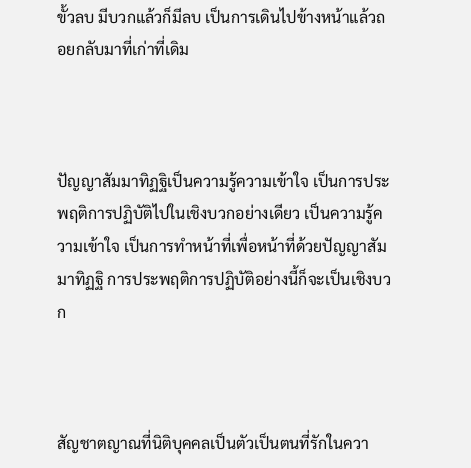ขั้วลบ มีบวกแล้วก็มีลบ เป็นการเดินไปข้างหน้าแล้วถอยกลับมาที่เก่าที่เดิม



ปัญญาสัมมาทิฏฐิเป็นความรู้ความเข้าใจ เป็นการประพฤติการปฏิบัติไปในเชิงบวกอย่างเดียว เป็นความรู้ความเข้าใจ เป็นการทำหน้าที่เพื่อหน้าที่ด้วยปัญญาสัมมาทิฏฐิ การประพฤติการปฏิบัติอย่างนี้ก็จะเป็นเชิงบวก



สัญชาตญาณที่นิติบุคคลเป็นตัวเป็นตนที่รักในควา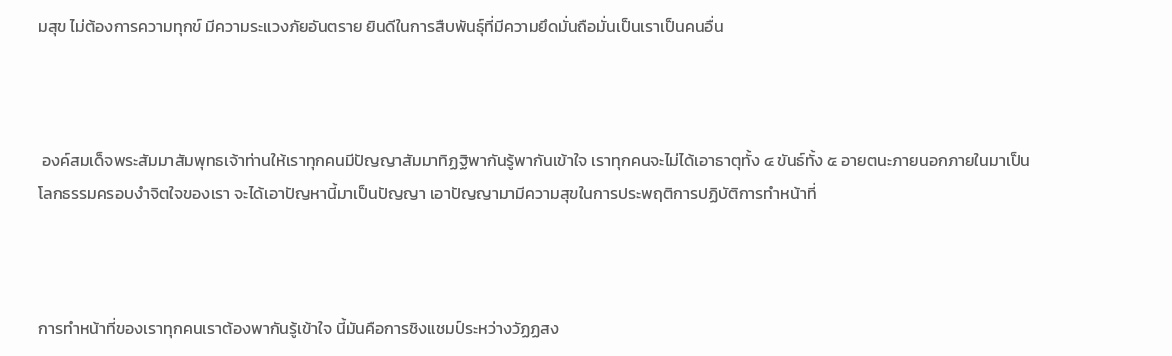มสุข ไม่ต้องการความทุกข์ มีความระแวงภัยอันตราย ยินดีในการสืบพันธุ์ที่มีความยึดมั่นถือมั่นเป็นเราเป็นคนอื่น



 องค์สมเด็จพระสัมมาสัมพุทธเจ้าท่านให้เราทุกคนมีปัญญาสัมมาทิฏฐิพากันรู้พากันเข้าใจ เราทุกคนจะไม่ได้เอาธาตุทั้ง ๔ ขันธ์ทั้ง ๕ อายตนะภายนอกภายในมาเป็นโลกธรรมครอบงำจิตใจของเรา จะได้เอาปัญหานี้มาเป็นปัญญา เอาปัญญามามีความสุขในการประพฤติการปฏิบัติการทำหน้าที่



การทำหน้าที่ของเราทุกคนเราต้องพากันรู้เข้าใจ นี้มันคือการชิงแชมป์ระหว่างวัฏฏสง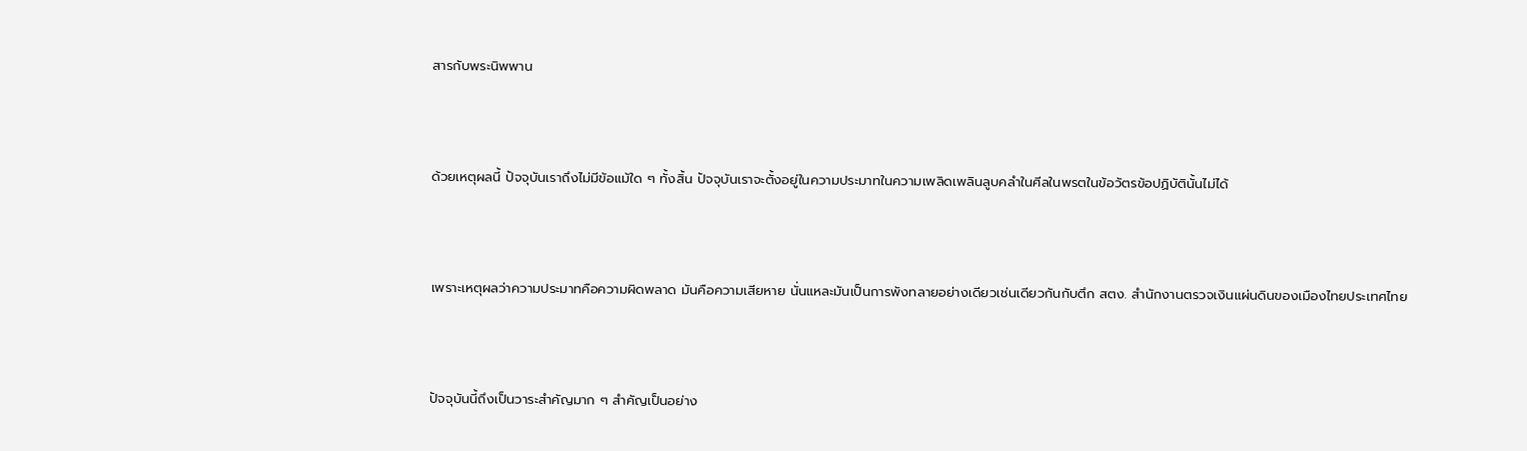สารกับพระนิพพาน



ด้วยเหตุผลนี้ ปัจจุบันเราถึงไม่มีข้อแม้ใด ๆ ทั้งสิ้น ปัจจุบันเราจะตั้งอยู่ในความประมาทในความเพลิดเพลินลูบคลำในศีลในพรตในข้อวัตรข้อปฏิบัตินั้นไม่ได้



เพราะเหตุผลว่าความประมาทคือความผิดพลาด มันคือความเสียหาย นั่นแหละมันเป็นการพังทลายอย่างเดียวเช่นเดียวกันกับตึก สตง. สำนักงานตรวจเงินแผ่นดินของเมืองไทยประเทศไทย



ปัจจุบันนี้ถึงเป็นวาระสำคัญมาก ๆ สำคัญเป็นอย่าง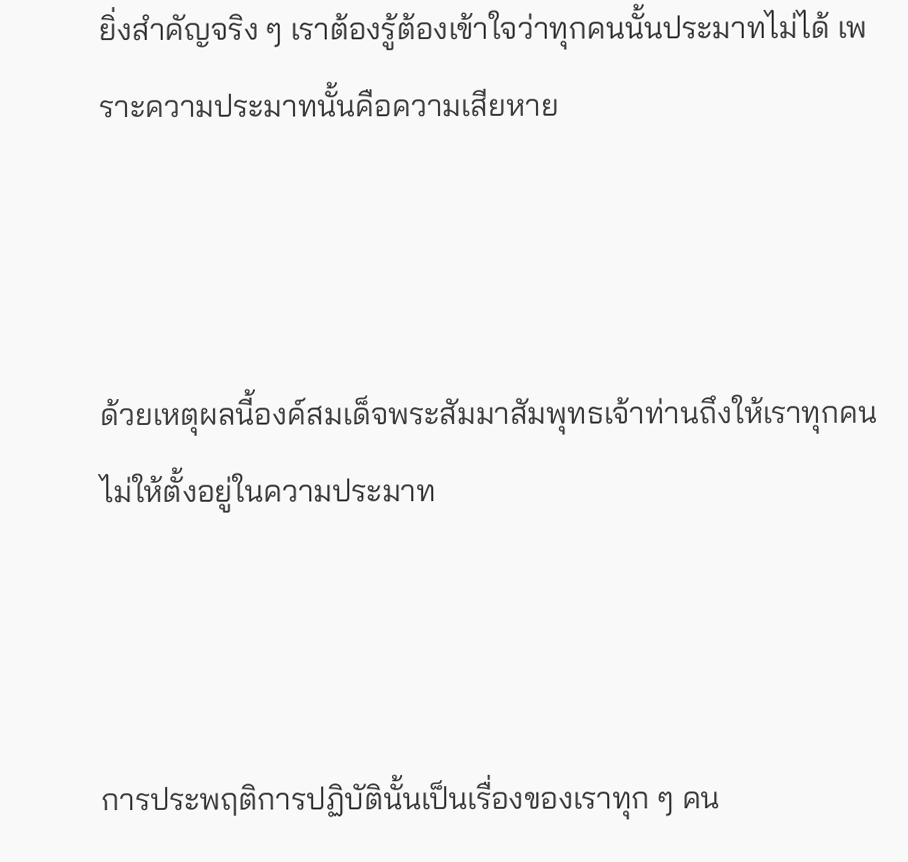ยิ่งสำคัญจริง ๆ เราต้องรู้ต้องเข้าใจว่าทุกคนนั้นประมาทไม่ได้ เพราะความประมาทนั้นคือความเสียหาย



ด้วยเหตุผลนี้องค์สมเด็จพระสัมมาสัมพุทธเจ้าท่านถึงให้เราทุกคนไม่ให้ตั้งอยู่ในความประมาท



การประพฤติการปฏิบัตินั้นเป็นเรื่องของเราทุก ๆ คน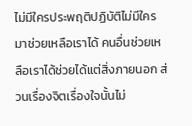ไม่มีใครประพฤติปฏิบัติไม่มีใครมาช่วยเหลือเราได้ คนอื่นช่วยเหลือเราได้ช่วยได้แต่สิ่งภายนอก ส่วนเรื่องจิตเรื่องใจนั้นไม่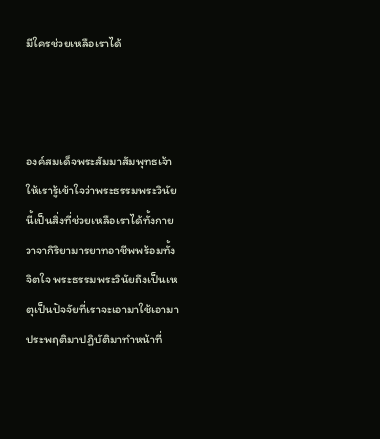มีใครช่วยเหลือเราได้



องค์สมเด็จพระสัมมาสัมพุทธเจ้าให้เรารู้เข้าใจว่าพระธรรมพระวินัยนี้เป็นสิ่งที่ช่วยเหลือเราได้ทั้งกายวาจากิริยามารยาทอาชีพพร้อมทั้งจิตใจ พระธรรมพระวินัยถึงเป็นเหตุเป็นปัจจัยที่เราจะเอามาใช้เอามาประพฤติมาปฏิบัติมาทำหน้าที่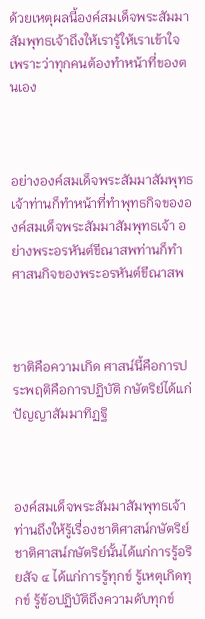ด้วยเหตุผลนี้องค์สมเด็จพระสัมมาสัมพุทธเจ้าถึงให้เรารู้ให้เราเข้าใจ เพราะว่าทุกคนต้องทำหน้าที่ของตนเอง



อย่างองค์สมเด็จพระสัมมาสัมพุทธเจ้าท่านก็ทำหน้าที่ทำพุทธกิจขององค์สมเด็จพระสัมมาสัมพุทธเจ้า อย่างพระอรหันต์ขีณาสพท่านก็ทำศาสนกิจของพระอรหันต์ขีณาสพ



ชาติคือความเกิด ศาสน์นี้คือการประพฤติคือการปฏิบัติ กษัตริย์ได้แก่ปัญญาสัมมาทิฏฐิ



องค์สมเด็จพระสัมมาสัมพุทธเจ้าท่านถึงให้รู้เรื่องชาติศาสน์กษัตริย์ ชาติศาสน์กษัตริย์นั้นได้แก่การรู้อริยสัจ ๔ ได้แก่การรู้ทุกข์ รู้เหตุเกิดทุกข์ รู้ข้อปฏิบัติถึงความดับทุกข์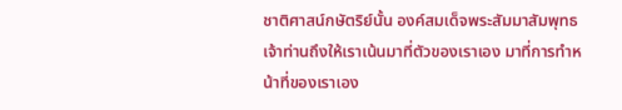ชาติศาสน์กษัตริย์นั้น องค์สมเด็จพระสัมมาสัมพุทธเจ้าท่านถึงให้เราเน้นมาที่ตัวของเราเอง มาที่การทำหน้าที่ของเราเอง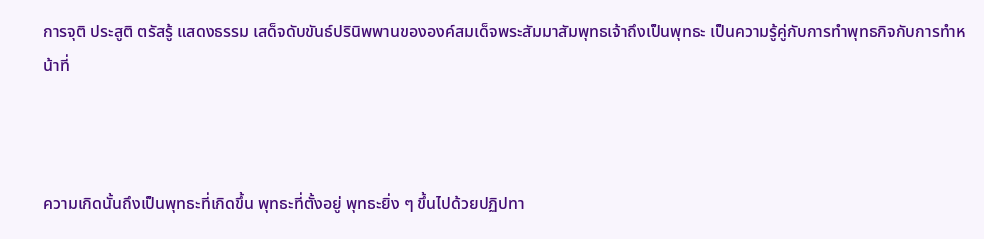การจุติ ประสูติ ตรัสรู้ แสดงธรรม เสด็จดับขันธ์ปรินิพพานขององค์สมเด็จพระสัมมาสัมพุทธเจ้าถึงเป็นพุทธะ เป็นความรู้คู่กับการทำพุทธกิจกับการทำหน้าที่



ความเกิดนั้นถึงเป็นพุทธะที่เกิดขึ้น พุทธะที่ตั้งอยู่ พุทธะยิ่ง ๆ ขึ้นไปด้วยปฏิปทา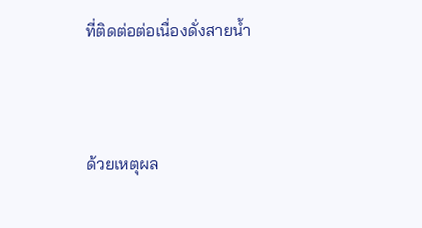ที่ติดต่อต่อเนื่องดั่งสายน้ำ



ด้วยเหตุผล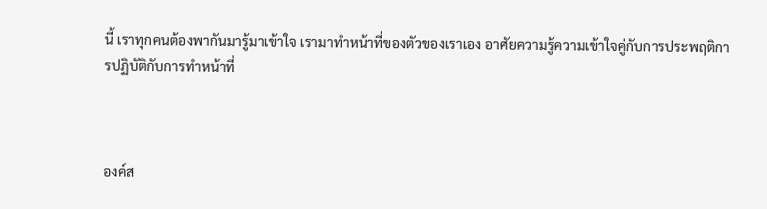นี้ เราทุกคนต้องพากันมารู้มาเข้าใจ เรามาทำหน้าที่ของตัวของเราเอง อาศัยความรู้ความเข้าใจคู่กับการประพฤติการปฏิบัติกับการทำหน้าที่



องค์ส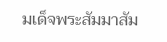มเด็จพระสัมมาสัม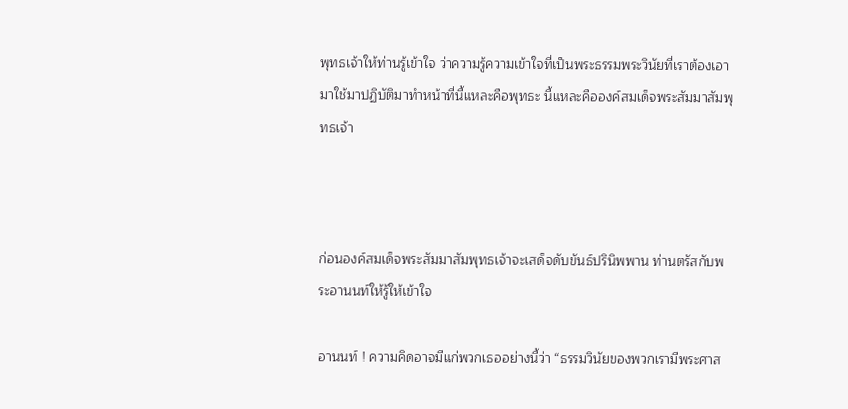พุทธเจ้าให้ท่านรู้เข้าใจ ว่าความรู้ความเข้าใจที่เป็นพระธรรมพระวินัยที่เราต้องเอามาใช้มาปฏิบัติมาทำหน้าที่นี้แหละคือพุทธะ นี้แหละคือองค์สมเด็จพระสัมมาสัมพุทธเจ้า



ก่อนองค์สมเด็จพระสัมมาสัมพุทธเจ้าจะเสด็จดับขันธ์ปรินิพพาน ท่านตรัสกับพระอานนท์ให้รู้ให้เข้าใจ

อานนท์ ! ความคิดอาจมีแก่พวกเธออย่างนี้ว่า “ธรรมวินัยของพวกเรามีพระศาส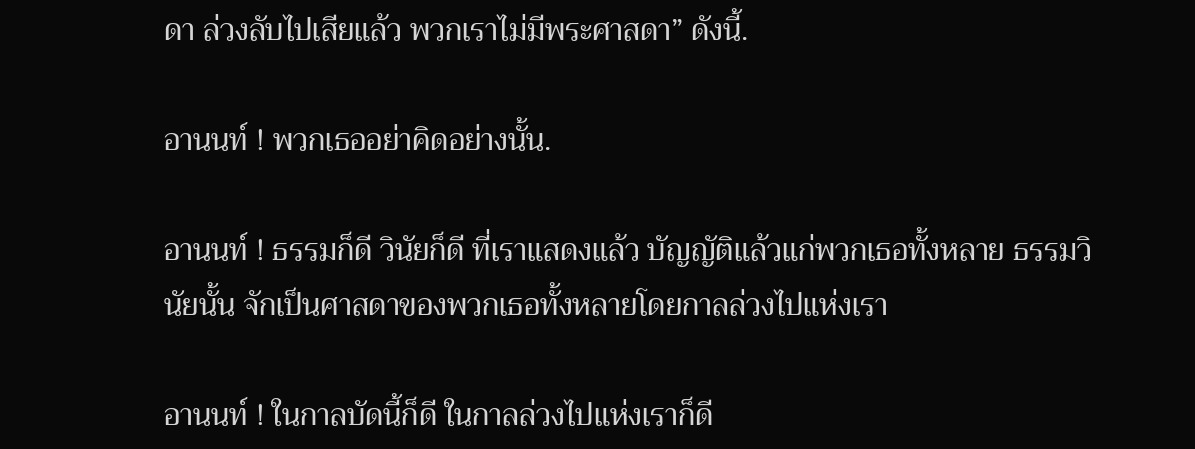ดา ล่วงลับไปเสียแล้ว พวกเราไม่มีพระศาสดา” ดังนี้.

อานนท์ ! พวกเธออย่าคิดอย่างนั้น.

อานนท์ ! ธรรมก็ดี วินัยก็ดี ที่เราแสดงแล้ว บัญญัติแล้วแก่พวกเธอทั้งหลาย ธรรมวินัยนั้น จักเป็นศาสดาของพวกเธอทั้งหลายโดยกาลล่วงไปแห่งเรา

อานนท์ ! ในกาลบัดนี้ก็ดี ในกาลล่วงไปแห่งเราก็ดี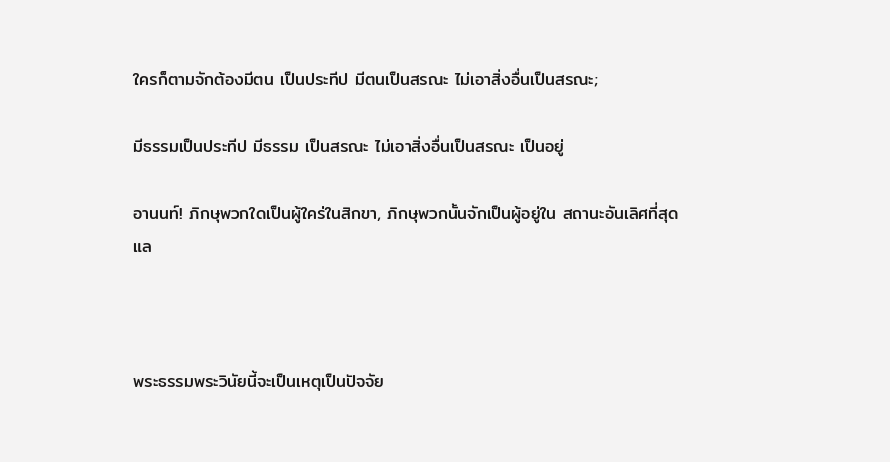ใครก็ตามจักต้องมีตน เป็นประทีป มีตนเป็นสรณะ ไม่เอาสิ่งอื่นเป็นสรณะ;

มีธรรมเป็นประทีป มีธรรม เป็นสรณะ ไม่เอาสิ่งอื่นเป็นสรณะ เป็นอยู่

อานนท์! ภิกษุพวกใดเป็นผู้ใคร่ในสิกขา, ภิกษุพวกนั้นจักเป็นผู้อยู่ใน สถานะอันเลิศที่สุดแล



พระธรรมพระวินัยนี้จะเป็นเหตุเป็นปัจจัย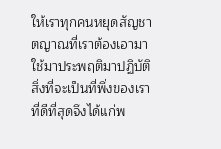ให้เราทุกคนหยุดสัญชาตญาณที่เราต้องเอามาใช้มาประพฤติมาปฏิบัติ สิ่งที่จะเป็นที่พึ่งของเราที่ดีที่สุดจึงได้แก่พ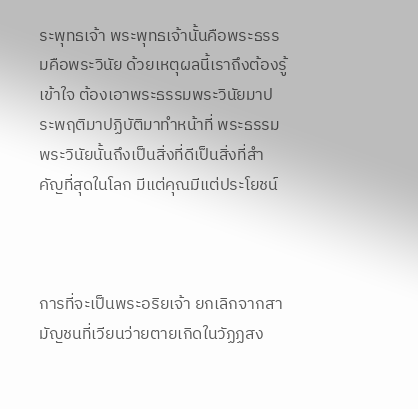ระพุทธเจ้า พระพุทธเจ้านั้นคือพระธรรมคือพระวินัย ด้วยเหตุผลนี้เราถึงต้องรู้เข้าใจ ต้องเอาพระธรรมพระวินัยมาประพฤติมาปฏิบัติมาทำหน้าที่ พระธรรมพระวินัยนั้นถึงเป็นสิ่งที่ดีเป็นสิ่งที่สำคัญที่สุดในโลก มีแต่คุณมีแต่ประโยชน์



การที่จะเป็นพระอริยเจ้า ยกเลิกจากสามัญชนที่เวียนว่ายตายเกิดในวัฏฏสง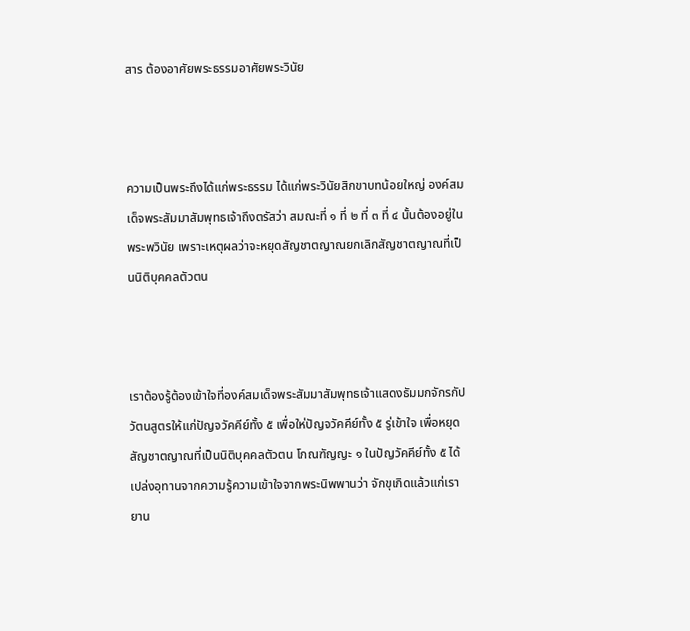สาร ต้องอาศัยพระธรรมอาศัยพระวินัย



ความเป็นพระถึงได้แก่พระธรรม ได้แก่พระวินัยสิกขาบทน้อยใหญ่ องค์สมเด็จพระสัมมาสัมพุทธเจ้าถึงตรัสว่า สมณะที่ ๑ ที่ ๒ ที่ ๓ ที่ ๔ นั้นต้องอยู่ในพระพวินัย เพราะเหตุผลว่าจะหยุดสัญชาตญาณยกเลิกสัญชาตญาณที่เป็นนิติบุคคลตัวตน



เราต้องรู้ต้องเข้าใจที่องค์สมเด็จพระสัมมาสัมพุทธเจ้าแสดงธัมมกจักรกัปวัตนสูตรให้แก่ปัญจวัคคีย์ทั้ง ๕ เพื่อให่ปัญจวัคคีย์ทั้ง ๕ รู่เข้าใจ เพื่อหยุดสัญชาตญาณที่เป็นนิติบุคคลตัวตน โกณฑัญญะ ๑ ในปัญวัคคีย์ทั้ง ๕ ได้เปล่งอุทานจากความรู้ความเข้าใจจากพระนิพพานว่า จักขุเกิดแล้วแก่เรา ยาน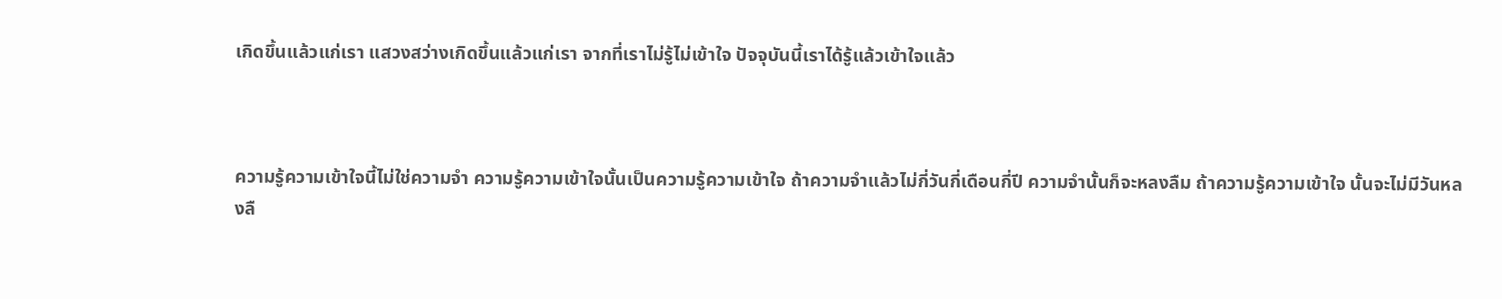เกิดขึ้นแล้วแก่เรา แสวงสว่างเกิดขึ้นแล้วแก่เรา จากที่เราไม่รู้ไม่เข้าใจ ปัจจุบันนี้เราได้รู้แล้วเข้าใจแล้ว



ความรู้ความเข้าใจนี้ไม่ใช่ความจำ ความรู้ความเข้าใจนั้นเป็นความรู้ความเข้าใจ ถ้าความจำแล้วไม่กี่วันกี่เดือนกี่ปี ความจำนั้นก็จะหลงลืม ถ้าความรู้ความเข้าใจ นั้นจะไม่มีวันหลงลื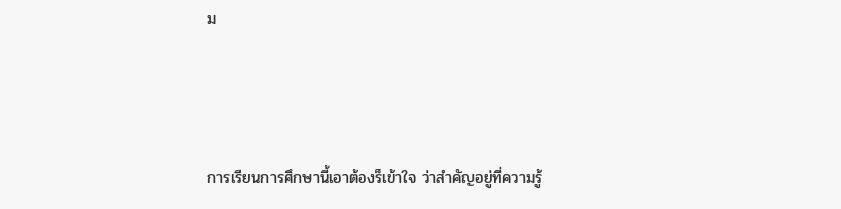ม



การเรียนการศึกษานี้เอาต้องร็เข้าใจ ว่าสำคัญอยู่ที่ความรู้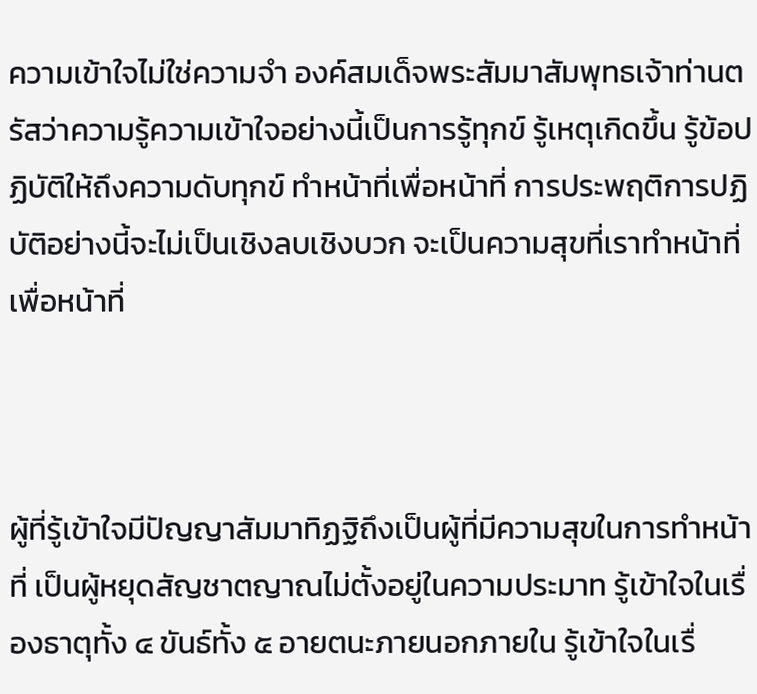ความเข้าใจไม่ใช่ความจำ องค์สมเด็จพระสัมมาสัมพุทธเจ้าท่านตรัสว่าความรู้ความเข้าใจอย่างนี้เป็นการรู้ทุกข์ รู้เหตุเกิดขึ้น รู้ข้อปฏิบัติให้ถึงความดับทุกข์ ทำหน้าที่เพื่อหน้าที่ การประพฤติการปฏิบัติอย่างนี้จะไม่เป็นเชิงลบเชิงบวก จะเป็นความสุขที่เราทำหน้าที่เพื่อหน้าที่



ผู้ที่รู้เข้าใจมีปัญญาสัมมาทิฏฐิถึงเป็นผู้ที่มีความสุขในการทำหน้าที่ เป็นผู้หยุดสัญชาตญาณไม่ตั้งอยู่ในความประมาท รู้เข้าใจในเรื่องธาตุทั้ง ๔ ขันธ์ทั้ง ๕ อายตนะภายนอกภายใน รู้เข้าใจในเรื่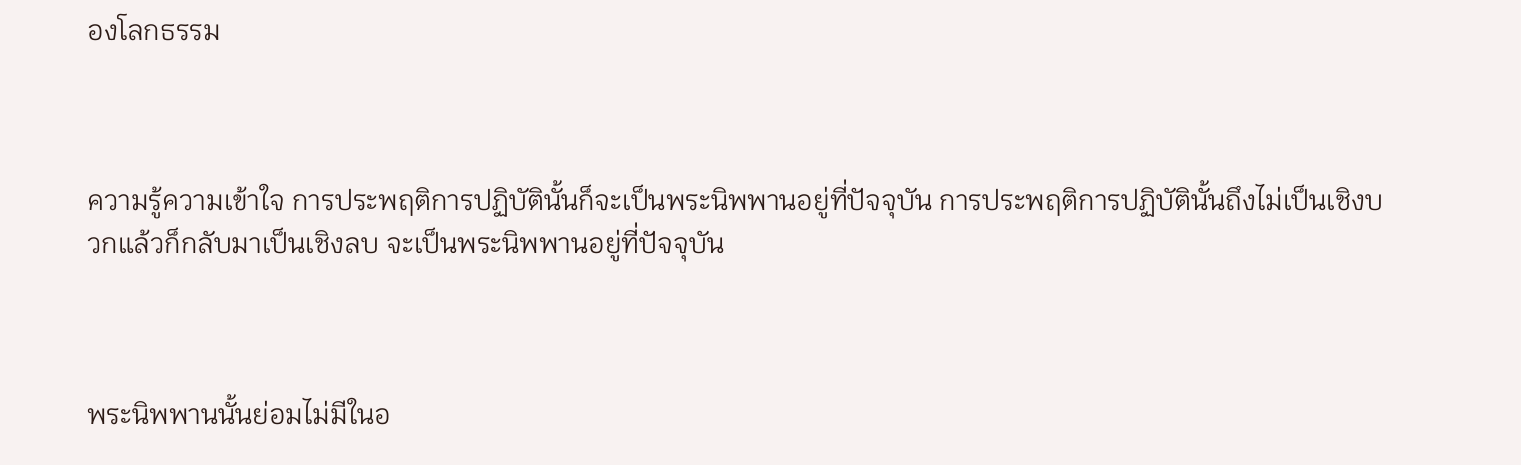องโลกธรรม



ความรู้ความเข้าใจ การประพฤติการปฏิบัตินั้นก็จะเป็นพระนิพพานอยู่ที่ปัจจุบัน การประพฤติการปฏิบัตินั้นถึงไม่เป็นเชิงบวกแล้วก็กลับมาเป็นเชิงลบ จะเป็นพระนิพพานอยู่ที่ปัจจุบัน



พระนิพพานนั้นย่อมไม่มีในอ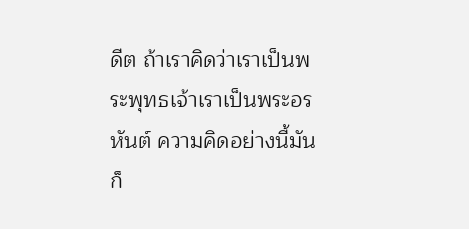ดีต ถ้าเราคิดว่าเราเป็นพระพุทธเจ้าเราเป็นพระอรหันต์ ความคิดอย่างนี้มันก็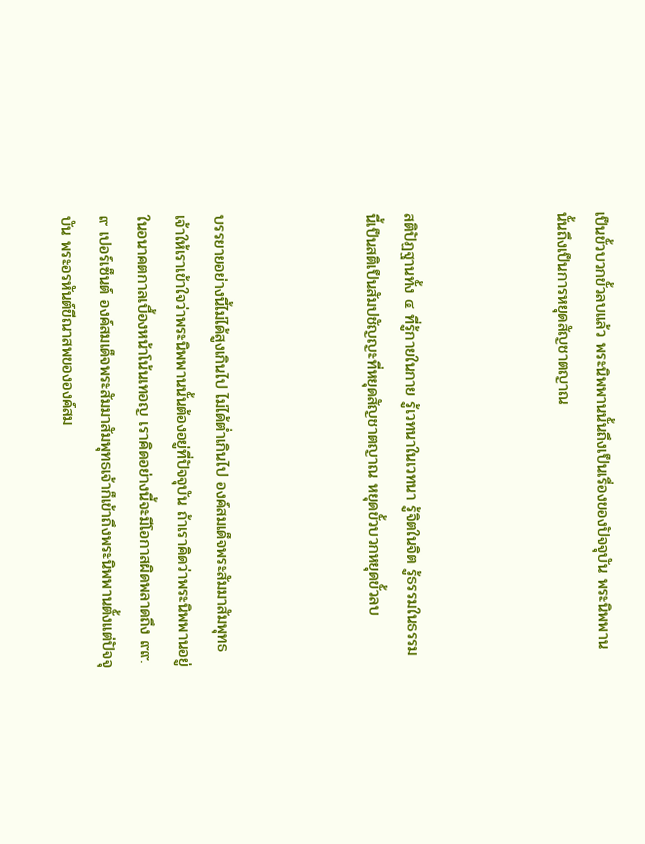เป็นขั้วบวกขั้วลบแล้ว พระนิพพานนั้นถึงเป็นเรื่องของปัจจุบัน พระนิพพานนั้นถึงเป็นการหยุดสัญชาตญาณ



สติปัฏฐานทั้ง ๔ ที่รู้กายในกาย รู้เวทนาในเวทนา รู้จิตในจิต รู้ธรรมในธรรม นี้เป็นสติเป็นสัมปชัญญะที่หยุดสัญชาตญาณ หยุดขั้วบวกหยุดขั้วลบ



บรรยายอย่างนี้ไม่ได้สูงเกินไป ไม่ได้ต่ำเกินไป องค์สมเด็จพระสัมมาสัมพุทธเจ้าให้เราเข้าใจว่าพระนิพพานนั้นต้องอยู่ที่ปัจจุบัน ถ้าเราคิดว่าพระนิพพานอยู่ในอนาคตกาลเบื้องหน้าโน้นเทอญ เราคิดอย่างนี้จะมีโอกาสผิดพลาดถึง ๙๙.๙ เปอร์เซ็นต์ องค์สมเด็จพระสัมมาสัมพุทธเจ้าก็เข้าถึงพระนิพพานตั้งแต่ปัจจุบัน พระอรหันต์ขีณาสพขององค์สม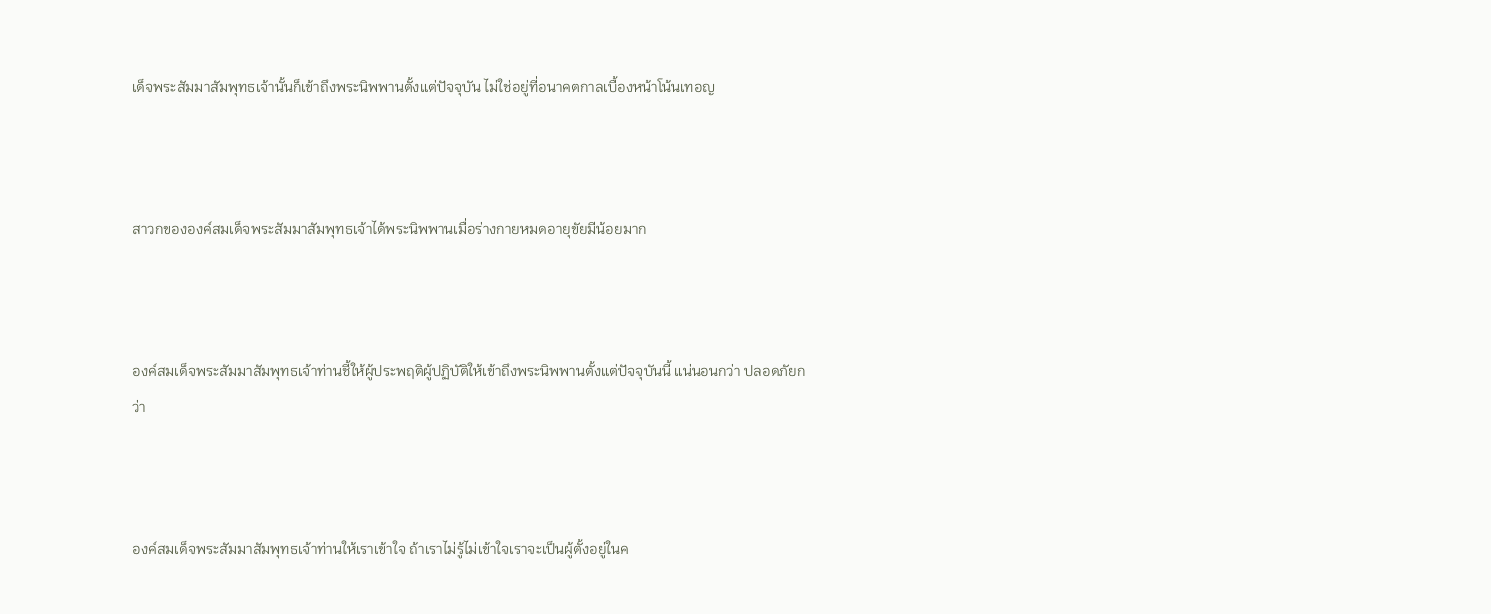เด็จพระสัมมาสัมพุทธเจ้านั้นก็เข้าถึงพระนิพพานตั้งแต่ปัจจุบัน ไม่ใช่อยู่ที่อนาคตกาลเบื้องหน้าโน้นเทอญ



สาวกขององค์สมเด็จพระสัมมาสัมพุทธเจ้าได้พระนิพพานเมื่อร่างกายหมดอายุขัยมีน้อยมาก



องค์สมเด็จพระสัมมาสัมพุทธเจ้าท่านชี้ให้ผู้ประพฤติผู้ปฏิบัติให้เข้าถึงพระนิพพานตั้งแต่ปัจจุบันนี้ แน่นอนกว่า ปลอดภัยกว่า



องค์สมเด็จพระสัมมาสัมพุทธเจ้าท่านให้เราเข้าใจ ถ้าเราไม่รู้ไม่เข้าใจเราจะเป็นผู้ตั้งอยู่ในค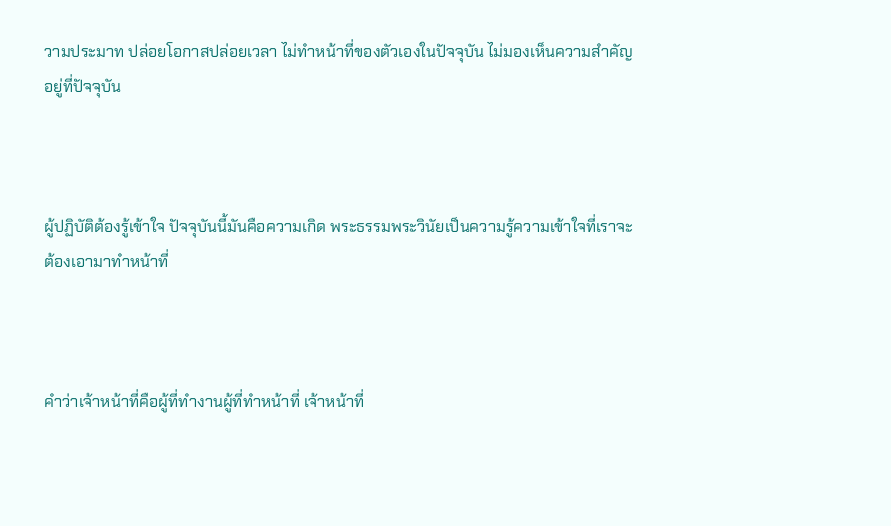วามประมาท ปล่อยโอกาสปล่อยเวลา ไม่ทำหน้าที่ของตัวเองในปัจจุบัน ไม่มองเห็นความสำคัญอยู่ที่ปัจจุบัน



ผู้ปฏิบัติต้องรู้เข้าใจ ปัจจุบันนี้มันคือความเกิด พระธรรมพระวินัยเป็นความรู้ความเข้าใจที่เราจะต้องเอามาทำหน้าที่



คำว่าเจ้าหน้าที่คือผู้ที่ทำงานผู้ที่ทำหน้าที่ เจ้าหน้าที่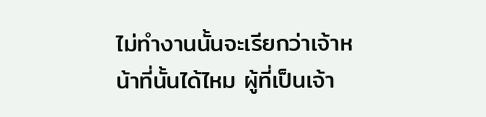ไม่ทำงานนั้นจะเรียกว่าเจ้าหน้าที่นั้นได้ไหม ผู้ที่เป็นเจ้า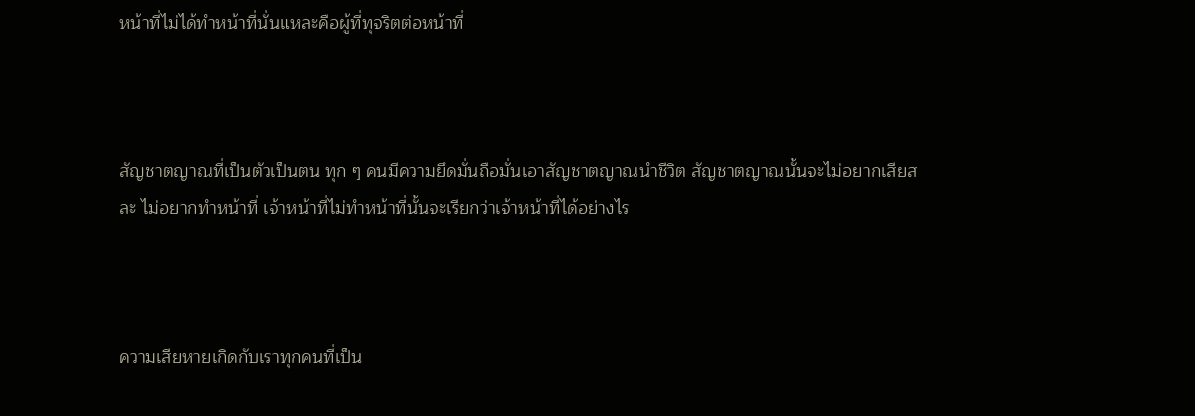หน้าที่ไม่ได้ทำหน้าที่นั่นแหละคือผู้ที่ทุจริตต่อหน้าที่



สัญชาตญาณที่เป็นตัวเป็นตน ทุก ๆ คนมีความยึดมั่นถือมั่นเอาสัญชาตญาณนำชีวิต สัญชาตญาณนั้นจะไม่อยากเสียสละ ไม่อยากทำหน้าที่ เจ้าหน้าที่ไม่ทำหน้าที่นั้นจะเรียกว่าเจ้าหน้าที่ได้อย่างไร



ความเสียหายเกิดกับเราทุกคนที่เป็น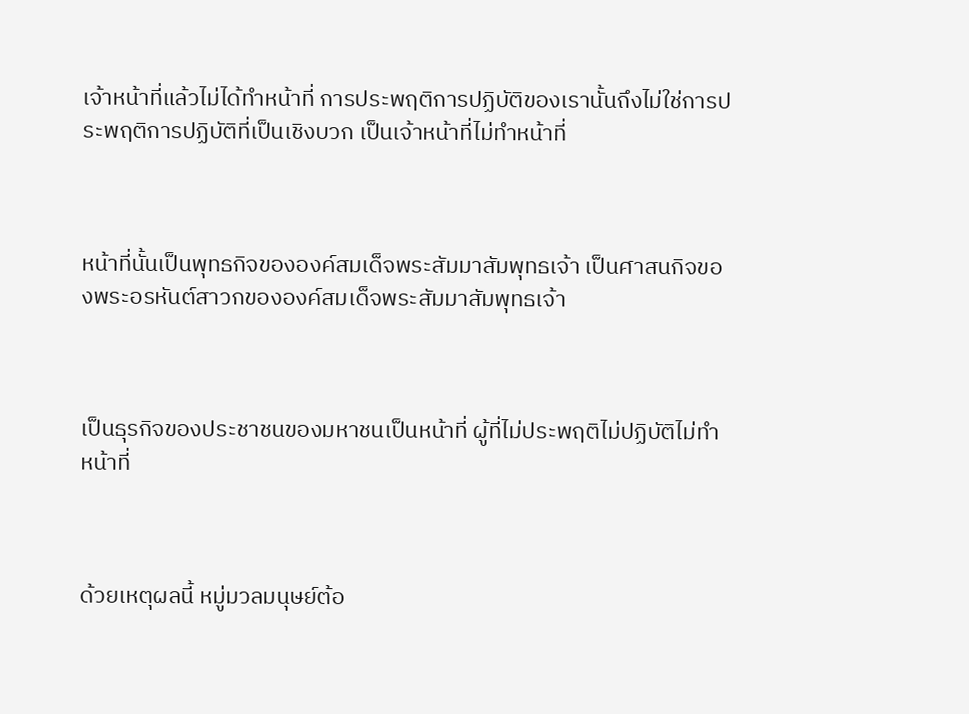เจ้าหน้าที่แล้วไม่ได้ทำหน้าที่ การประพฤติการปฏิบัติของเรานั้นถึงไม่ใช่การประพฤติการปฏิบัติที่เป็นเชิงบวก เป็นเจ้าหน้าที่ไม่ทำหน้าที่



หน้าที่นั้นเป็นพุทธกิจขององค์สมเด็จพระสัมมาสัมพุทธเจ้า เป็นศาสนกิจของพระอรหันต์สาวกขององค์สมเด็จพระสัมมาสัมพุทธเจ้า



เป็นธุรกิจของประชาชนของมหาชนเป็นหน้าที่ ผู้ที่ไม่ประพฤติไม่ปฏิบัติไม่ทำหน้าที่



ด้วยเหตุผลนี้ หมู่มวลมนุษย์ต้อ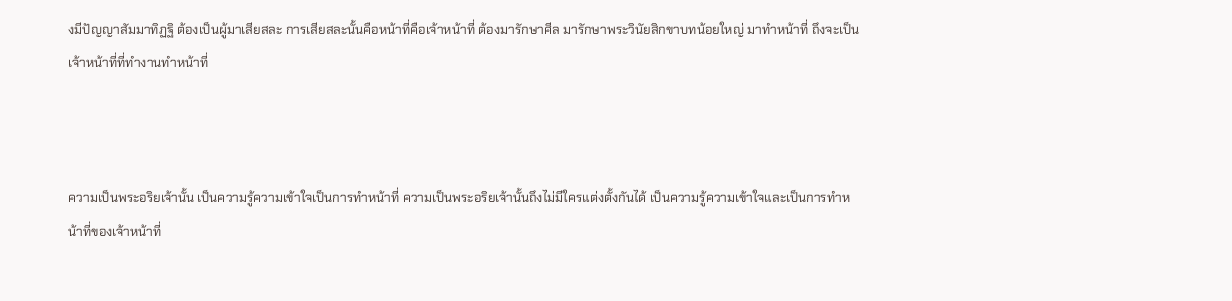งมีปัญญาสัมมาทิฏฐิ ต้องเป็นผู้มาเสียสละ การเสียสละนั้นคือหน้าที่คือเจ้าหน้าที่ ต้องมารักษาศีล มารักษาพระวินัยสิกขาบทน้อยใหญ่ มาทำหน้าที่ ถึงจะเป็นเจ้าหน้าที่ที่ทำงานทำหน้าที่



ความเป็นพระอริยเจ้านั้น เป็นความรู้ความเข้าใจเป็นการทำหน้าที่ ความเป็นพระอริยเจ้านั้นถึงไม่มีใครแต่งตั้งกันได้ เป็นความรู้ความเข้าใจและเป็นการทำหน้าที่ของเจ้าหน้าที่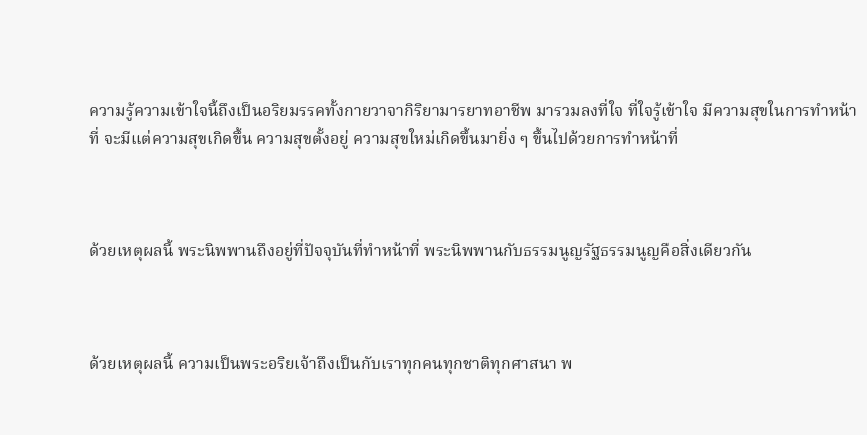ความรู้ความเข้าใจนี้ถึงเป็นอริยมรรคทั้งกายวาจากิริยามารยาทอาชีพ มารวมลงที่ใจ ที่ใจรู้เข้าใจ มีความสุขในการทำหน้าที่ จะมีแต่ความสุขเกิดขึ้น ความสุขตั้งอยู่ ความสุขใหม่เกิดขึ้นมายิ่ง ๆ ขึ้นไปด้วยการทำหน้าที่



ด้วยเหตุผลนี้ พระนิพพานถึงอยู่ที่ปัจจุบันที่ทำหน้าที่ พระนิพพานกับธรรมนูญรัฐธรรมนูญคือสิ่งเดียวกัน



ด้วยเหตุผลนี้ ความเป็นพระอริยเจ้าถึงเป็นกับเราทุกคนทุกชาติทุกศาสนา พ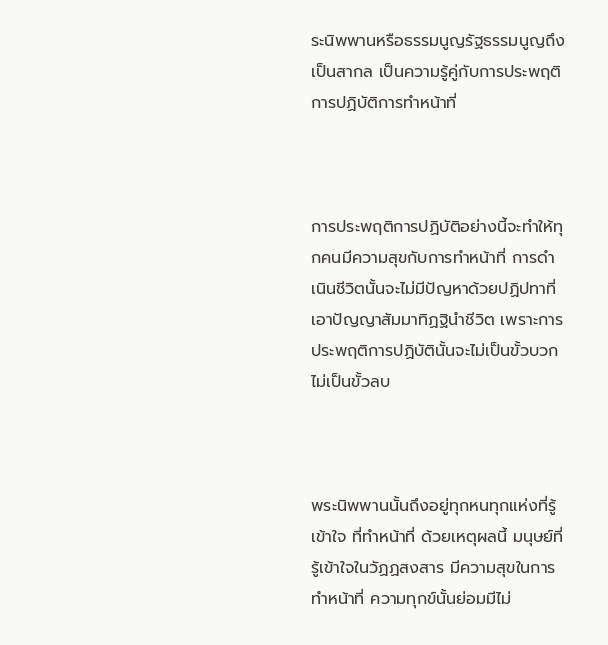ระนิพพานหรือธรรมนูญรัฐธรรมนูญถึงเป็นสากล เป็นความรู้คู่กับการประพฤติการปฏิบัติการทำหน้าที่



การประพฤติการปฏิบัติอย่างนี้จะทำให้ทุกคนมีความสุขกับการทำหน้าที่ การดำเนินชีวิตนั้นจะไม่มีปัญหาด้วยปฏิปทาที่เอาปัญญาสัมมาทิฏฐินำชีวิต เพราะการประพฤติการปฏิบัตินั้นจะไม่เป็นขั้วบวกไม่เป็นขั้วลบ



พระนิพพานนั้นถึงอยู่ทุกหนทุกแห่งที่รู้เข้าใจ ที่ทำหน้าที่ ด้วยเหตุผลนี้ มนุษย์ที่รู้เข้าใจในวัฏฏสงสาร มีความสุขในการทำหน้าที่ ความทุกข์นั้นย่อมมีไม่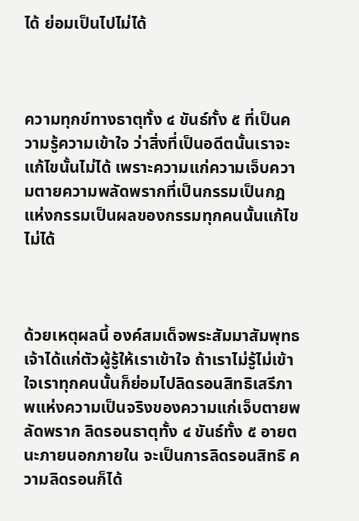ได้ ย่อมเป็นไปไม่ได้



ความทุกข์ทางธาตุทั้ง ๔ ขันธ์ทั้ง ๕ ที่เป็นความรู้ความเข้าใจ ว่าสิ่งที่เป็นอดีตนั้นเราจะแก้ไขนั้นไม่ได้ เพราะความแก่ความเจ็บความตายความพลัดพรากที่เป็นกรรมเป็นกฎแห่งกรรมเป็นผลของกรรมทุกคนนั้นแก้ไขไม่ได้



ด้วยเหตุผลนี้ องค์สมเด็จพระสัมมาสัมพุทธเจ้าได้แก่ตัวผู้รู้ให้เราเข้าใจ ถ้าเราไม่รู้ไม่เข้าใจเราทุกคนนั้นก็ย่อมไปลิดรอนสิทธิเสรีภาพแห่งความเป็นจริงของความแก่เจ็บตายพลัดพราก ลิดรอนธาตุทั้ง ๔ ขันธ์ทั้ง ๕ อายตนะภายนอกภายใน จะเป็นการลิดรอนสิทธิ ความลิดรอนก็ได้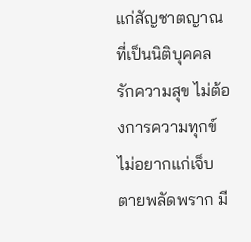แก่สัญชาตญาณที่เป็นนิติบุคคล รักความสุข ไม่ต้องการความทุกข์ ไม่อยากแก่เจ็บตายพลัดพราก มี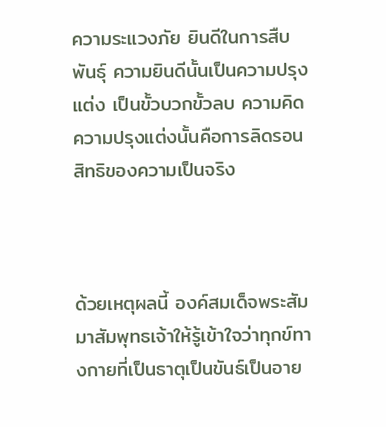ความระแวงภัย ยินดีในการสืบพันธุ์ ความยินดีนั้นเป็นความปรุงแต่ง เป็นขั้วบวกขั้วลบ ความคิดความปรุงแต่งนั้นคือการลิดรอนสิทธิของความเป็นจริง



ด้วยเหตุผลนี้ องค์สมเด็จพระสัมมาสัมพุทธเจ้าให้รู้เข้าใจว่าทุกข์ทางกายที่เป็นธาตุเป็นขันธ์เป็นอาย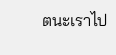ตนะเราไป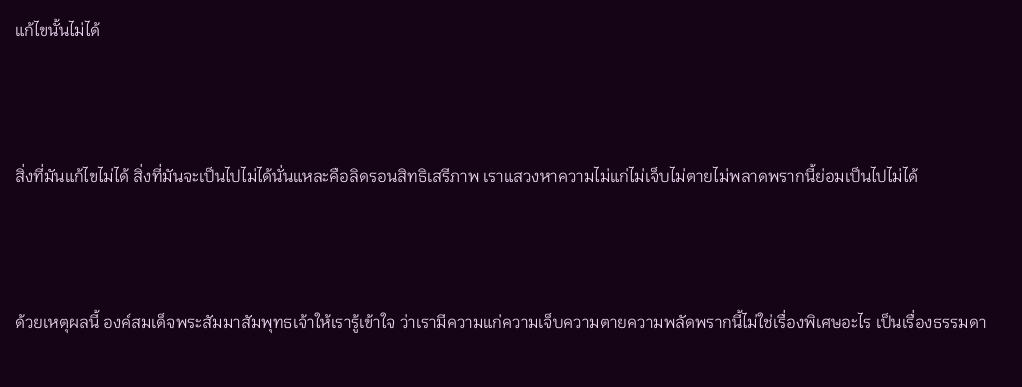แก้ไขนั้นไม่ได้



สิ่งที่มันแก้ไขไม่ได้ สิ่งที่มันจะเป็นไปไม่ได้นั่นแหละคือลิดรอนสิทธิเสรีภาพ เราแสวงหาความไม่แก่ไม่เจ็บไม่ตายไม่พลาดพรากนี้ย่อมเป็นไปไม่ได้



ด้วยเหตุผลนี้ องค์สมเด็จพระสัมมาสัมพุทธเจ้าให้เรารู้เข้าใจ ว่าเรามีความแก่ความเจ็บความตายความพลัดพรากนี้ไม่ใช่เรื่องพิเศษอะไร เป็นเรื่องธรรมดา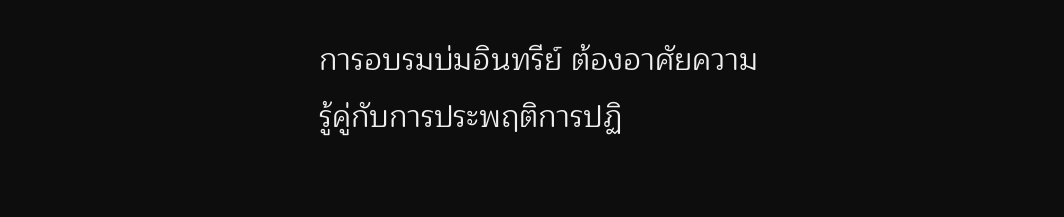การอบรมบ่มอินทรีย์ ต้องอาศัยความรู้คู่กับการประพฤติการปฏิ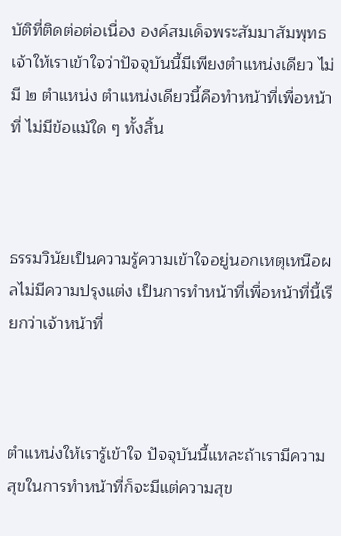บัติที่ติดต่อต่อเนื่อง องค์สมเด็จพระสัมมาสัมพุทธเจ้าให้เราเข้าใจว่าปัจจุบันนี้มีเพียงตำแหน่งเดียว ไม่มี ๒ ตำแหน่ง ตำแหน่งเดียวนี้คือทำหน้าที่เพื่อหน้าที่ ไม่มีข้อแม้ใด ๆ ทั้งสิ้น



ธรรมวินัยเป็นความรู้ความเข้าใจอยู่นอกเหตุเหนือผลไม่มีความปรุงแต่ง เป็นการทำหน้าที่เพื่อหน้าที่นี้เรียกว่าเจ้าหน้าที่



ตำแหน่งให้เรารู้เข้าใจ ปัจจุบันนี้แหละถ้าเรามีความสุขในการทำหน้าที่ก็จะมีแต่ความสุข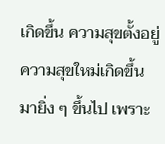เกิดขึ้น ความสุขตั้งอยู่ ความสุขใหม่เกิดขึ้นมายิ่ง ๆ ขึ้นไป เพราะ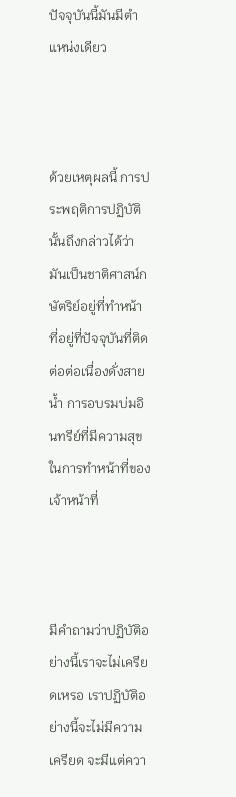ปัจจุบันนี้มันมีตำแหน่งเดียว



ด้วยเหตุผลนี้ การประพฤติการปฏิบัตินั้นถึงกล่าวได้ว่ามันเป็นชาติศาสน์กษัตริย์อยู่ที่ทำหน้าที่อยู่ที่ปัจจุบันที่ติดต่อต่อเนื่องดั่งสายน้ำ การอบรมบ่มอินทรีย์ที่มีความสุขในการทำหน้าที่ของเจ้าหน้าที่



มีคำถามว่าปฏิบัติอย่างนี้เราจะไม่เครียดเหรอ เราปฏิบัติอย่างนี้จะไม่มีความเครียด จะมีแต่ควา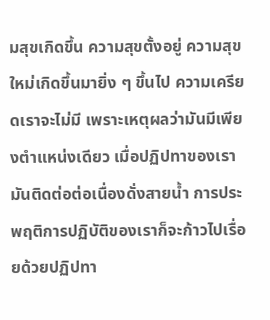มสุขเกิดขึ้น ความสุขตั้งอยู่ ความสุขใหม่เกิดขึ้นมายิ่ง ๆ ขึ้นไป ความเครียดเราจะไม่มี เพราะเหตุผลว่ามันมีเพียงตำแหน่งเดียว เมื่อปฏิปทาของเรามันติดต่อต่อเนื่องดั่งสายน้ำ การประพฤติการปฏิบัติของเราก็จะก้าวไปเรื่อยด้วยปฏิปทา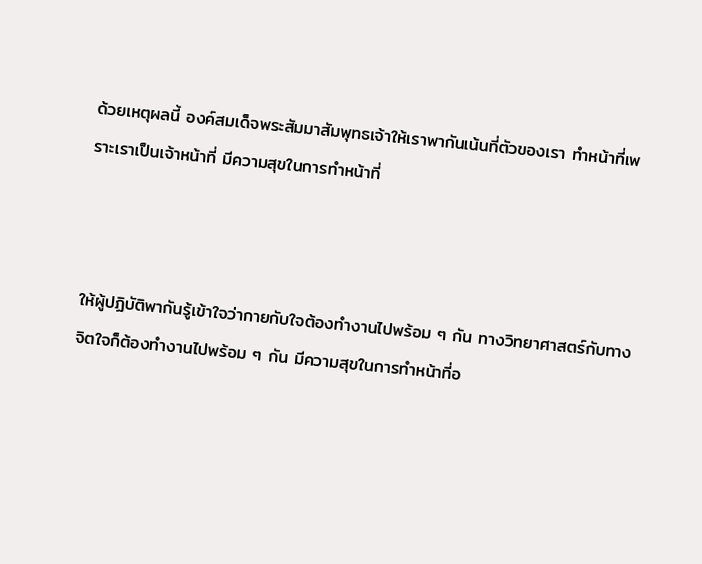ด้วยเหตุผลนี้ องค์สมเด็จพระสัมมาสัมพุทธเจ้าให้เราพากันเน้นที่ตัวของเรา ทำหน้าที่เพราะเราเป็นเจ้าหน้าที่ มีความสุขในการทำหน้าที่



ให้ผู้ปฏิบัติพากันรู้เข้าใจว่ากายกับใจต้องทำงานไปพร้อม ๆ กัน ทางวิทยาศาสตร์กับทางจิตใจก็ต้องทำงานไปพร้อม ๆ กัน มีความสุขในการทำหน้าที่อ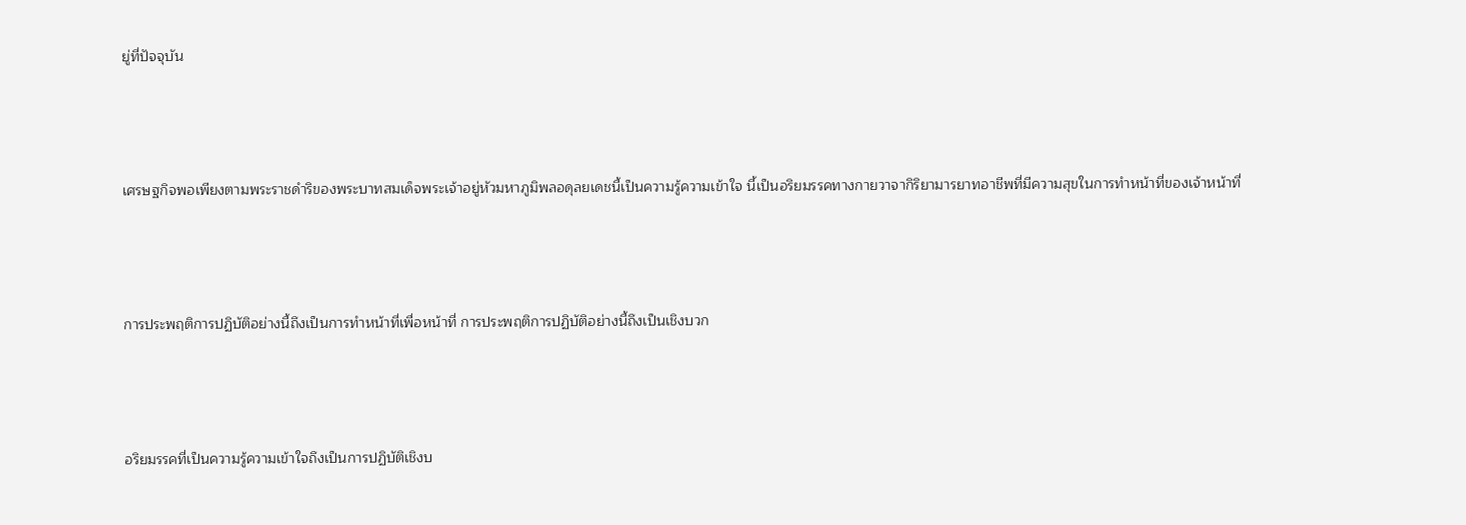ยู่ที่ปัจจุบัน



เศรษฐกิจพอเพียงตามพระราชดำริของพระบาทสมเด็จพระเจ้าอยู่หัวมหาภูมิพลอดุลยเดชนี้เป็นความรู้ความเข้าใจ นี้เป็นอริยมรรคทางกายวาจากิริยามารยาทอาชีพที่มีความสุขในการทำหน้าที่ของเจ้าหน้าที่



การประพฤติการปฏิบัติอย่างนี้ถึงเป็นการทำหน้าที่เพื่อหน้าที่ การประพฤติการปฏิบัติอย่างนี้ถึงเป็นเชิงบวก



อริยมรรคที่เป็นความรู้ความเข้าใจถึงเป็นการปฏิบัติเชิงบ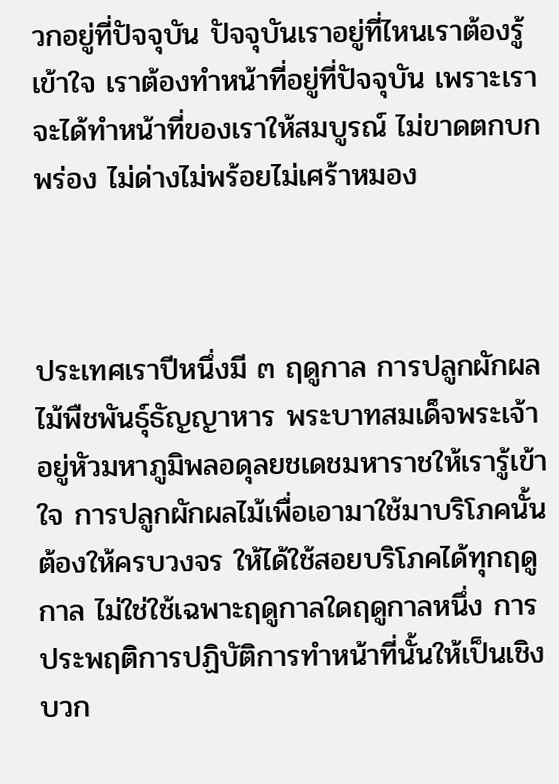วกอยู่ที่ปัจจุบัน ปัจจุบันเราอยู่ที่ไหนเราต้องรู้เข้าใจ เราต้องทำหน้าที่อยู่ที่ปัจจุบัน เพราะเราจะได้ทำหน้าที่ของเราให้สมบูรณ์ ไม่ขาดตกบกพร่อง ไม่ด่างไม่พร้อยไม่เศร้าหมอง



ประเทศเราปีหนึ่งมี ๓ ฤดูกาล การปลูกผักผลไม้พืชพันธุ์ธัญญาหาร พระบาทสมเด็จพระเจ้าอยู่หัวมหาภูมิพลอดุลยชเดชมหาราชให้เรารู้เข้าใจ การปลูกผักผลไม้เพื่อเอามาใช้มาบริโภคนั้นต้องให้ครบวงจร ให้ได้ใช้สอยบริโภคได้ทุกฤดูกาล ไม่ใช่ใช้เฉพาะฤดูกาลใดฤดูกาลหนึ่ง การประพฤติการปฏิบัติการทำหน้าที่นั้นให้เป็นเชิงบวก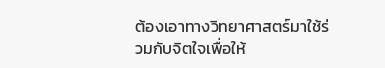ต้องเอาทางวิทยาศาสตร์มาใช้ร่วมกับจิตใจเพื่อให้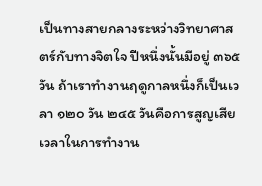เป็นทางสายกลางระหว่างวิทยาศาสตร์กับทางจิตใจ ปีหนึ่งนั้นมีอยู่ ๓๖๕ วัน ถ้าเราทำงานฤดูกาลหนึ่งก็เป็นเวลา ๑๒๐ วัน ๒๔๕ วันคือการสูญเสียเวลาในการทำงาน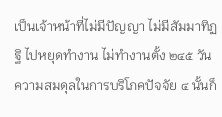เป็นเจ้าหน้าที่ไม่มีปัญญา ไม่มีสัมมาทิฏฐิ ไปหยุดทำงาน ไม่ทำงานตั้ง ๒๔๕ วัน ความสมดุลในการบริโภคปัจจัย ๔ นั้นก็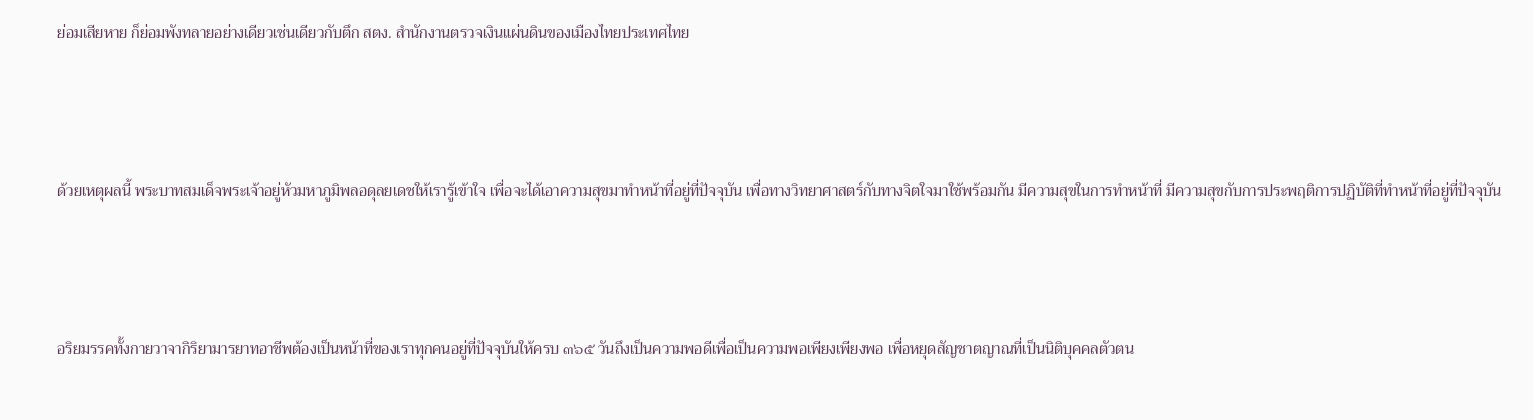ย่อมเสียหาย ก็ย่อมพังทลายอย่างเดียวเช่นเดียวกับตึก สตง. สำนักงานตรวจเงินแผ่นดินของเมืองไทยประเทศไทย



ด้วยเหตุผลนี้ พระบาทสมเด็จพระเจ้าอยู่หัวมหาภูมิพลอดุลยเดชให้เรารู้เข้าใจ เพื่อจะได้เอาความสุขมาทำหน้าที่อยู่ที่ปัจจุบัน เพื่อทางวิทยาศาสตร์กับทางจิตใจมาใช้พร้อมกัน มีความสุขในการทำหน้าที่ มีความสุขกับการประพฤติการปฏิบัติที่ทำหน้าที่อยู่ที่ปัจจุบัน



อริยมรรคทั้งกายวาจากิริยามารยาทอาชีพต้องเป็นหน้าที่ของเราทุกคนอยู่ที่ปัจจุบันให้ครบ ๓๖๕ วันถึงเป็นความพอดีเพื่อเป็นความพอเพียงเพียงพอ เพื่อหยุดสัญชาตญาณที่เป็นนิติบุคคลตัวตน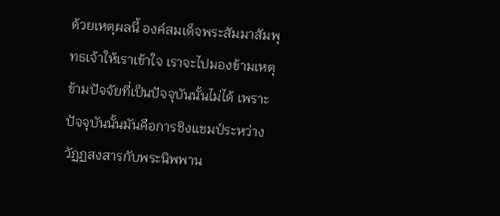ด้วยเหตุผลนี้ องค์สมเด็จพระสัมมาสัมพุทธเจ้าให้เราเข้าใจ เราจะไปมองข้ามเหตุข้ามปัจจัยที่เป็นปัจจุบันนั้นไม่ได้ เพราะปัจจุบันนั้นมันคือการชิงแชมป์ระหว่างวัฏฏสงสารกับพระนิพพาน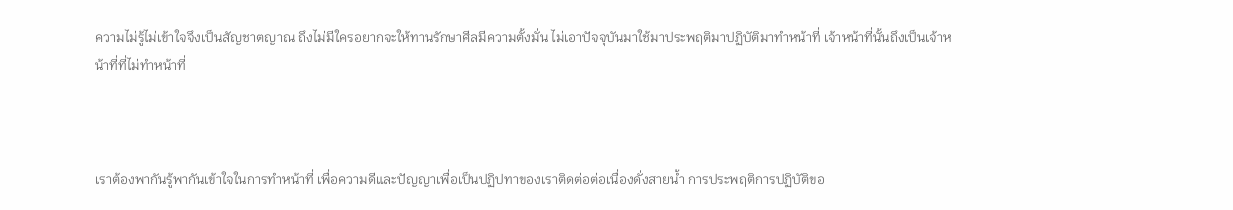ความไม่รู้ไม่เข้าใจจึงเป็นสัญชาตญาณ ถึงไม่มีใครอยากจะให้ทานรักษาศีลมีความตั้งมั่น ไม่เอาปัจจุบันมาใช้มาประพฤติมาปฏิบัติมาทำหน้าที่ เจ้าหน้าที่นั้นถึงเป็นเจ้าหน้าที่ที่ไม่ทำหน้าที่



เราต้องพากันรู้พากันเข้าใจในการทำหน้าที่ เพื่อความดีและปัญญาเพื่อเป็นปฏิปทาของเราติดต่อต่อเนื่องดั่งสายน้ำ การประพฤติการปฏิบัติขอ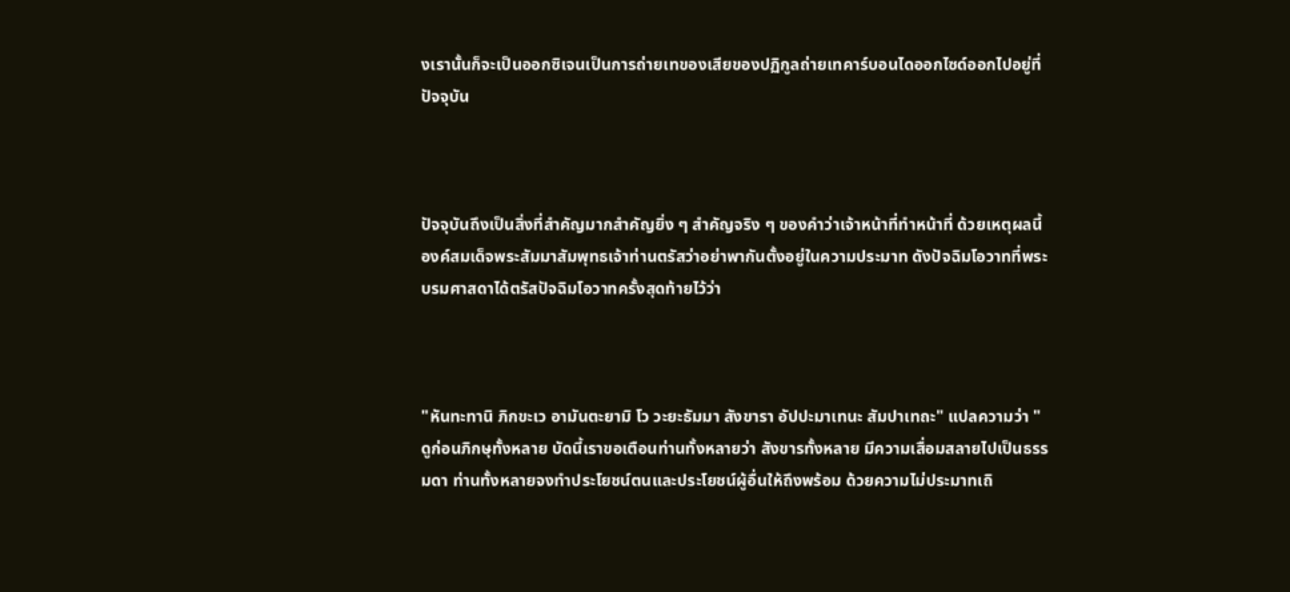งเรานั้นก็จะเป็นออกซิเจนเป็นการถ่ายเทของเสียของปฏิกูลถ่ายเทคาร์บอนไดออกไซด์ออกไปอยู่ที่ปัจจุบัน



ปัจจุบันถึงเป็นสิ่งที่สำคัญมากสำคัญยิ่ง ๆ สำคัญจริง ๆ ของคำว่าเจ้าหน้าที่ทำหน้าที่ ด้วยเหตุผลนี้องค์สมเด็จพระสัมมาสัมพุทธเจ้าท่านตรัสว่าอย่าพากันตั้งอยู่ในความประมาท ดังปัจฉิมโอวาทที่พระบรมศาสดาได้ตรัสปัจฉิมโอวาทครั้งสุดท้ายไว้ว่า



"หันทะทานิ ภิกขะเว อามันตะยามิ โว วะยะธัมมา สังขารา อัปปะมาเทนะ สัมปาเทถะ" แปลความว่า "ดูก่อนภิกษุทั้งหลาย บัดนี้เราขอเตือนท่านทั้งหลายว่า สังขารทั้งหลาย มีความเสื่อมสลายไปเป็นธรรมดา ท่านทั้งหลายจงทำประโยชน์ตนและประโยชน์ผู้อื่นให้ถึงพร้อม ด้วยความไม่ประมาทเถิ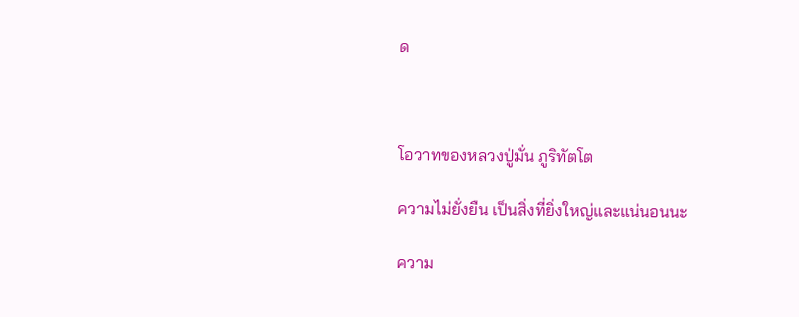ด



โอวาทของหลวงปู่มั่น ภูริทัตโต

ความไม่ยั่งยืน เป็นสิ่งที่ยิ่งใหญ่และแน่นอนนะ

ความ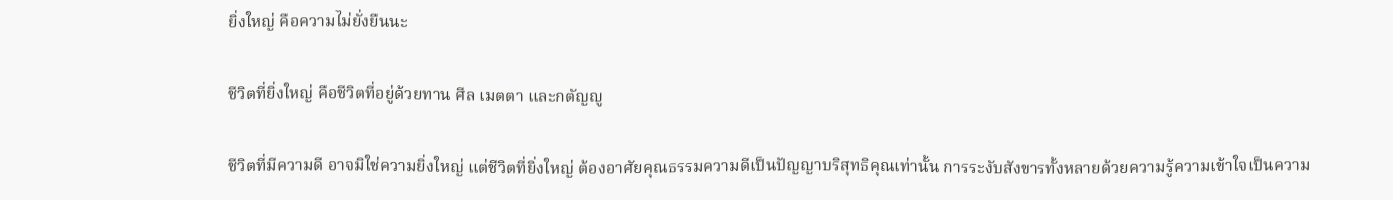ยิ่งใหญ่ คือความไม่ยั่งยืนนะ

ชีวิตที่ยิ่งใหญ่ คือชีวิตที่อยู่ด้วยทาน ศีล เมตตา และกตัญญู

ชีวิตที่มีความดี อาจมิใช่ความยิ่งใหญ่ แต่ชีวิตที่ยิ่งใหญ่ ต้องอาศัยคุณธรรมความดีเป็นปัญญาบริสุทธิคุณเท่านั้น การระงับสังขารทั้งหลายด้วยความรู้ความเข้าใจเป็นความ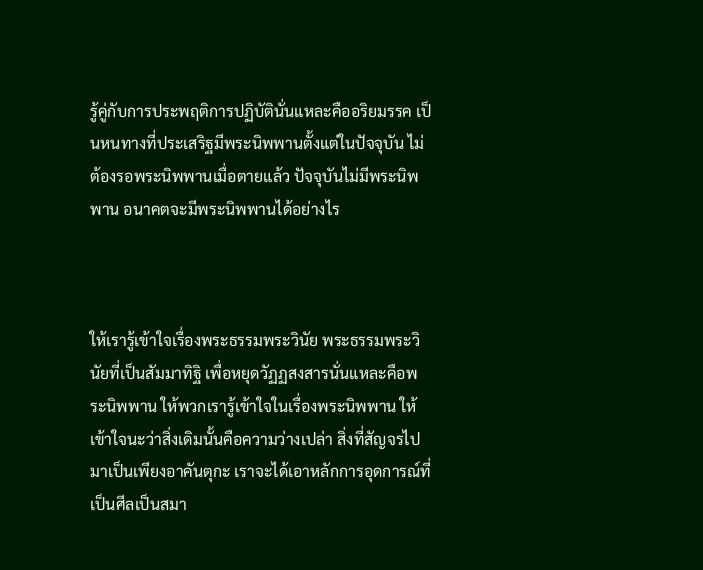รู้คู่กับการประพฤติการปฏิบัตินั่นแหละคืออริยมรรค เป็นหนทางที่ประเสริฐมีพระนิพพานตั้งแต่ในปัจจุบัน ไม่ต้องรอพระนิพพานเมื่อตายแล้ว ปัจจุบันไม่มีพระนิพพาน อนาคตจะมีพระนิพพานได้อย่างไร



ให้เรารู้เข้าใจเรื่องพระธรรมพระวินัย พระธรรมพระวินัยที่เป็นสัมมาทิฐิ เพื่อหยุดวัฏฏสงสารนั่นแหละคือพระนิพพาน ให้พวกเรารู้เข้าใจในเรื่องพระนิพพาน ให้เข้าใจนะว่าสิ่งเดิมนั้นคือความว่างเปล่า สิ่งที่สัญจรไปมาเป็นเพียงอาคันตุกะ เราจะได้เอาหลักการอุดการณ์ที่เป็นศีลเป็นสมา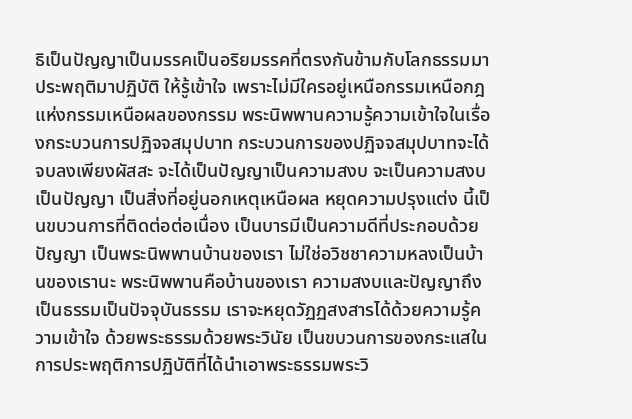ธิเป็นปัญญาเป็นมรรคเป็นอริยมรรคที่ตรงกันข้ามกับโลกธรรมมาประพฤติมาปฏิบัติ ให้รู้เข้าใจ เพราะไม่มีใครอยู่เหนือกรรมเหนือกฎแห่งกรรมเหนือผลของกรรม พระนิพพานความรู้ความเข้าใจในเรื่องกระบวนการปฏิจจสมุปบาท กระบวนการของปฏิจจสมุปบาทจะได้จบลงเพียงผัสสะ จะได้เป็นปัญญาเป็นความสงบ จะเป็นความสงบเป็นปัญญา เป็นสิ่งที่อยู่นอกเหตุเหนือผล หยุดความปรุงแต่ง นี้เป็นขบวนการที่ติดต่อต่อเนื่อง เป็นบารมีเป็นความดีที่ประกอบด้วยปัญญา เป็นพระนิพพานบ้านของเรา ไม่ใช่อวิชชาความหลงเป็นบ้านของเรานะ พระนิพพานคือบ้านของเรา ความสงบและปัญญาถึงเป็นธรรมเป็นปัจจุบันธรรม เราจะหยุดวัฏฏสงสารได้ด้วยความรู้ความเข้าใจ ด้วยพระธรรมด้วยพระวินัย เป็นขบวนการของกระแสในการประพฤติการปฏิบัติที่ได้นำเอาพระธรรมพระวิ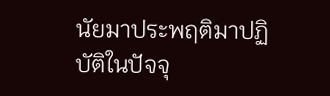นัยมาประพฤติมาปฏิบัติในปัจจุ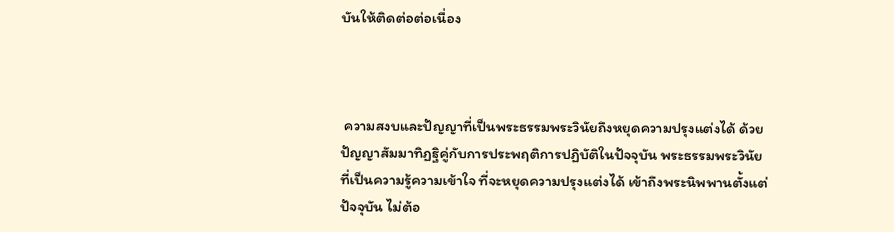บันให้ติดต่อต่อเนื่อง



 ความสงบและปัญญาที่เป็นพระธรรมพระวินัยถึงหยุดความปรุงแต่งได้ ด้วยปัญญาสัมมาทิฏฐิคู่กับการประพฤติการปฏิบัติในปัจจุบัน พระธรรมพระวินัยที่เป็นความรู้ความเข้าใจ ที่จะหยุดความปรุงแต่งได้ เข้าถึงพระนิพพานตั้งแต่ปัจจุบัน ไม่ต้อ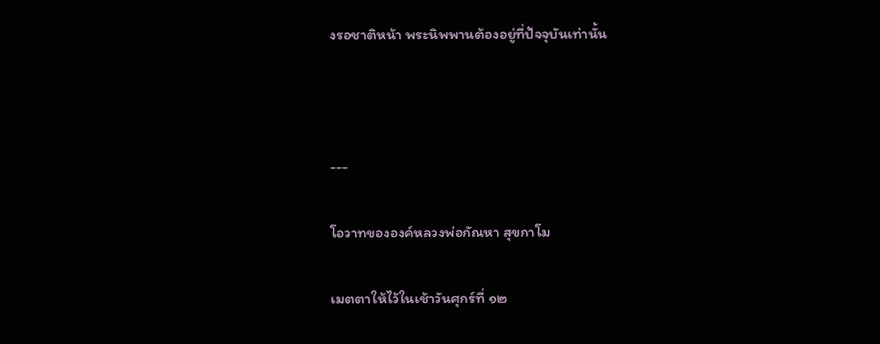งรอชาติหน้า พระนิพพานต้องอยู่ที่ปัจจุบันเท่านั้น



---

โอวาทขององค์หลวงพ่อกัณหา สุขกาโม

เมตตาให้ไว้ในเช้าวันศุกร์ที่ ๑๒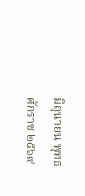มิถุนายน พุทธศักราช ๒๕๖๙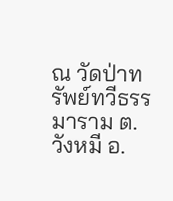ณ วัดป่าทรัพย์ทวีธรรมาราม ต.วังหมี อ.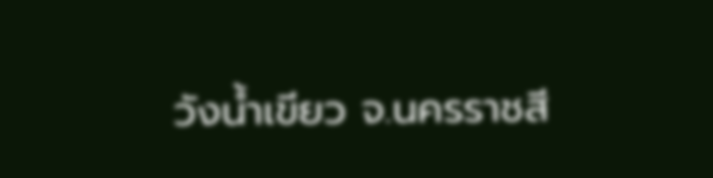วังน้ำเขียว จ.นครราชสี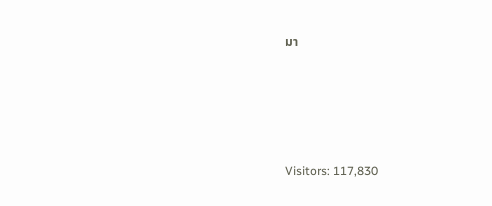มา





Visitors: 117,830